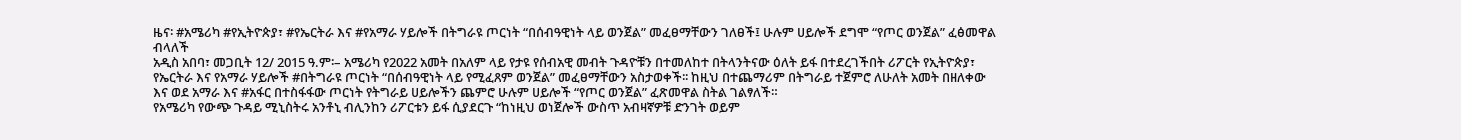ዜና፡ #አሜሪካ #የኢትዮጵያ፣ #የኤርትራ እና #የአማራ ሃይሎች በትግራዩ ጦርነት “በሰብዓዊነት ላይ ወንጀል” መፈፀማቸውን ገለፀች፤ ሁሉም ሀይሎች ደግሞ “የጦር ወንጀል” ፈፅመዋል ብላለች
አዲስ አበባ፣ መጋቢት 12/ 2015 ዓ.ም፡– አሜሪካ የ2022 አመት በአለም ላይ የታዩ የሰብአዊ መብት ጉዳዮቹን በተመለከተ በትላንትናው ዕለት ይፋ በተደረገችበት ሪፖርት የኢትዮጵያ፣ የኤርትራ እና የአማራ ሃይሎች #በትግራዩ ጦርነት “በሰብዓዊነት ላይ የሚፈጸም ወንጀል” መፈፀማቸውን አስታወቀች፡፡ ከዚህ በተጨማሪም በትግራይ ተጀምሮ ለሁለት አመት በዘለቀው እና ወደ አማራ እና #አፋር በተስፋፋው ጦርነት የትግራይ ሀይሎችን ጨምሮ ሁሉም ሀይሎች “የጦር ወንጀል” ፈጽመዋል ስትል ገልፃለች።
የአሜሪካ የውጭ ጉዳይ ሚኒስትሩ አንቶኒ ብሊንከን ሪፖርቱን ይፋ ሲያደርጉ “ከነዚህ ወነጀሎች ውስጥ አብዛኛዎቹ ድንገት ወይም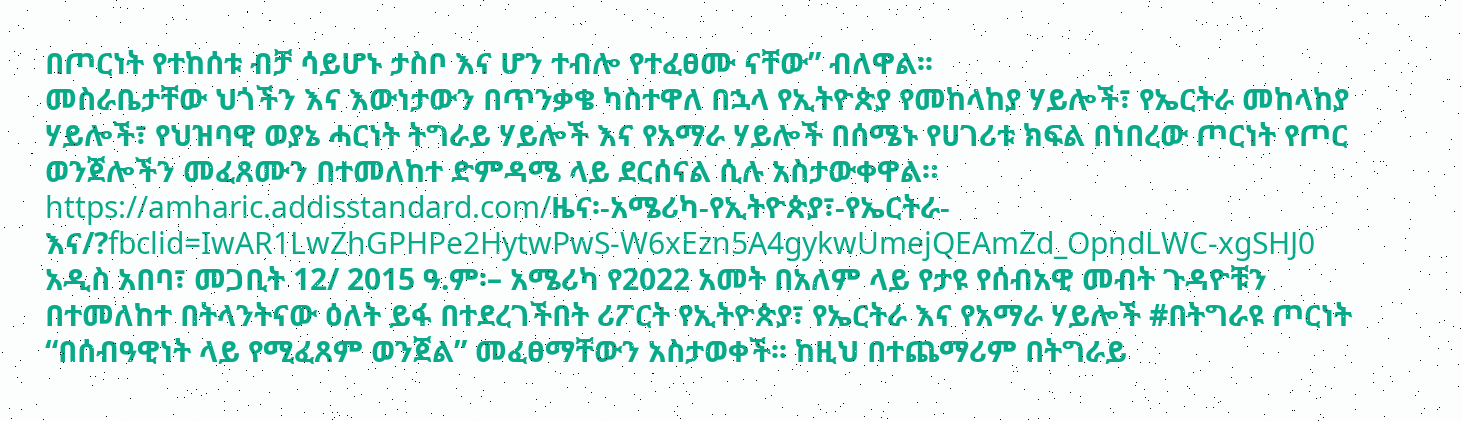በጦርነት የተከሰቱ ብቻ ሳይሆኑ ታስቦ እና ሆን ተብሎ የተፈፀሙ ናቸው” ብለዋል፡፡
መስራቤታቸው ህጎችን እና እውነታውን በጥንቃቄ ካስተዋለ በኋላ የኢትዮጵያ የመከላከያ ሃይሎች፣ የኤርትራ መከላከያ ሃይሎች፣ የህዝባዊ ወያኔ ሓርነት ትግራይ ሃይሎች እና የአማራ ሃይሎች በሰሜኑ የሀገሪቱ ክፍል በነበረው ጦርነት የጦር ወንጀሎችን መፈጸሙን በተመለከተ ድምዳሜ ላይ ደርሰናል ሲሉ አስታውቀዋል።
https://amharic.addisstandard.com/ዜና፡-አሜሪካ-የኢትዮጵያ፣-የኤርትራ-እና/?fbclid=IwAR1LwZhGPHPe2HytwPwS-W6xEzn5A4gykwUmejQEAmZd_OpndLWC-xgSHJ0
አዲስ አበባ፣ መጋቢት 12/ 2015 ዓ.ም፡– አሜሪካ የ2022 አመት በአለም ላይ የታዩ የሰብአዊ መብት ጉዳዮቹን በተመለከተ በትላንትናው ዕለት ይፋ በተደረገችበት ሪፖርት የኢትዮጵያ፣ የኤርትራ እና የአማራ ሃይሎች #በትግራዩ ጦርነት “በሰብዓዊነት ላይ የሚፈጸም ወንጀል” መፈፀማቸውን አስታወቀች፡፡ ከዚህ በተጨማሪም በትግራይ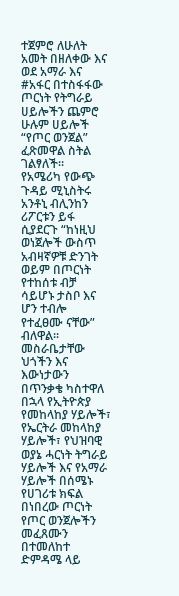ተጀምሮ ለሁለት አመት በዘለቀው እና ወደ አማራ እና #አፋር በተስፋፋው ጦርነት የትግራይ ሀይሎችን ጨምሮ ሁሉም ሀይሎች “የጦር ወንጀል” ፈጽመዋል ስትል ገልፃለች።
የአሜሪካ የውጭ ጉዳይ ሚኒስትሩ አንቶኒ ብሊንከን ሪፖርቱን ይፋ ሲያደርጉ “ከነዚህ ወነጀሎች ውስጥ አብዛኛዎቹ ድንገት ወይም በጦርነት የተከሰቱ ብቻ ሳይሆኑ ታስቦ እና ሆን ተብሎ የተፈፀሙ ናቸው” ብለዋል፡፡
መስራቤታቸው ህጎችን እና እውነታውን በጥንቃቄ ካስተዋለ በኋላ የኢትዮጵያ የመከላከያ ሃይሎች፣ የኤርትራ መከላከያ ሃይሎች፣ የህዝባዊ ወያኔ ሓርነት ትግራይ ሃይሎች እና የአማራ ሃይሎች በሰሜኑ የሀገሪቱ ክፍል በነበረው ጦርነት የጦር ወንጀሎችን መፈጸሙን በተመለከተ ድምዳሜ ላይ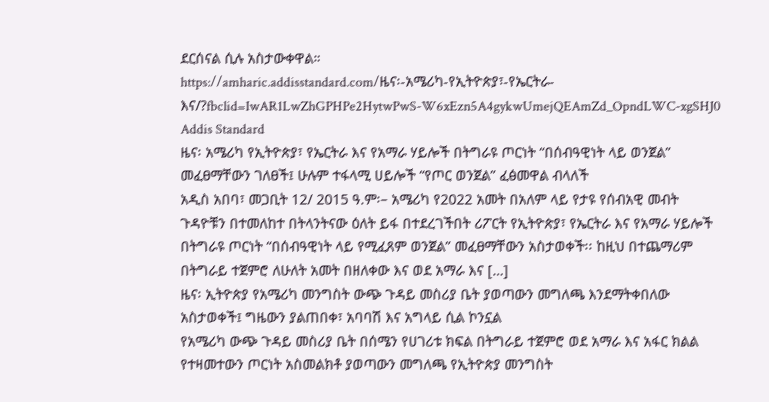ደርሰናል ሲሉ አስታውቀዋል።
https://amharic.addisstandard.com/ዜና፡-አሜሪካ-የኢትዮጵያ፣-የኤርትራ-እና/?fbclid=IwAR1LwZhGPHPe2HytwPwS-W6xEzn5A4gykwUmejQEAmZd_OpndLWC-xgSHJ0
Addis Standard
ዜና፡ አሜሪካ የኢትዮጵያ፣ የኤርትራ እና የአማራ ሃይሎች በትግራዩ ጦርነት “በሰብዓዊነት ላይ ወንጀል” መፈፀማቸውን ገለፀች፤ ሁሉም ተፋላሚ ሀይሎች “የጦር ወንጀል” ፈፅመዋል ብላለች
አዲስ አበባ፣ መጋቢት 12/ 2015 ዓ.ም፡– አሜሪካ የ2022 አመት በአለም ላይ የታዩ የሰብአዊ መብት ጉዳዮቹን በተመለከተ በትላንትናው ዕለት ይፋ በተደረገችበት ሪፖርት የኢትዮጵያ፣ የኤርትራ እና የአማራ ሃይሎች በትግራዩ ጦርነት “በሰብዓዊነት ላይ የሚፈጸም ወንጀል” መፈፀማቸውን አስታወቀች፡፡ ከዚህ በተጨማሪም በትግራይ ተጀምሮ ለሁለት አመት በዘለቀው እና ወደ አማራ እና […]
ዜና፡ ኢትዮጵያ የአሜሪካ መንግስት ውጭ ጉዳይ መስሪያ ቤት ያወጣውን መግለጫ እንደማትቀበለው አስታወቀች፤ ግዜውን ያልጠበቀ፣ አባባሽ እና አግላይ ሲል ኮንኗል
የአሜሪካ ውጭ ጉዳይ መስሪያ ቤት በሰሜን የሀገሪቱ ክፍል በትግራይ ተጀምሮ ወደ አማራ እና አፋር ክልል የተዛመተውን ጦርነት አስመልክቶ ያወጣውን መግለጫ የኢትዮጵያ መንግስት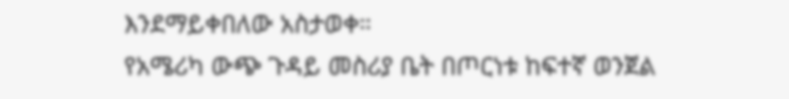እንደማይቀበለው አስታወቀ።
የአሜሪካ ውጭ ጉዳይ መስሪያ ቤት በጦርነቱ ከፍተኛ ወንጀል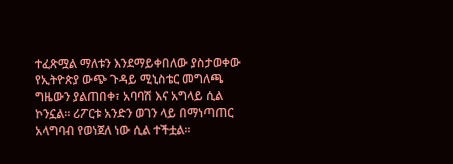ተፈጽሟል ማለቱን እንደማይቀበለው ያስታወቀው የኢትዮጵያ ውጭ ጉዳይ ሚኒስቴር መግለጫ ግዜውን ያልጠበቀ፣ አባባሽ እና አግላይ ሲል ኮንኗል። ሪፖርቱ አንድን ወገን ላይ በማነጣጠር አላግባብ የወነጀለ ነው ሲል ተችቷል።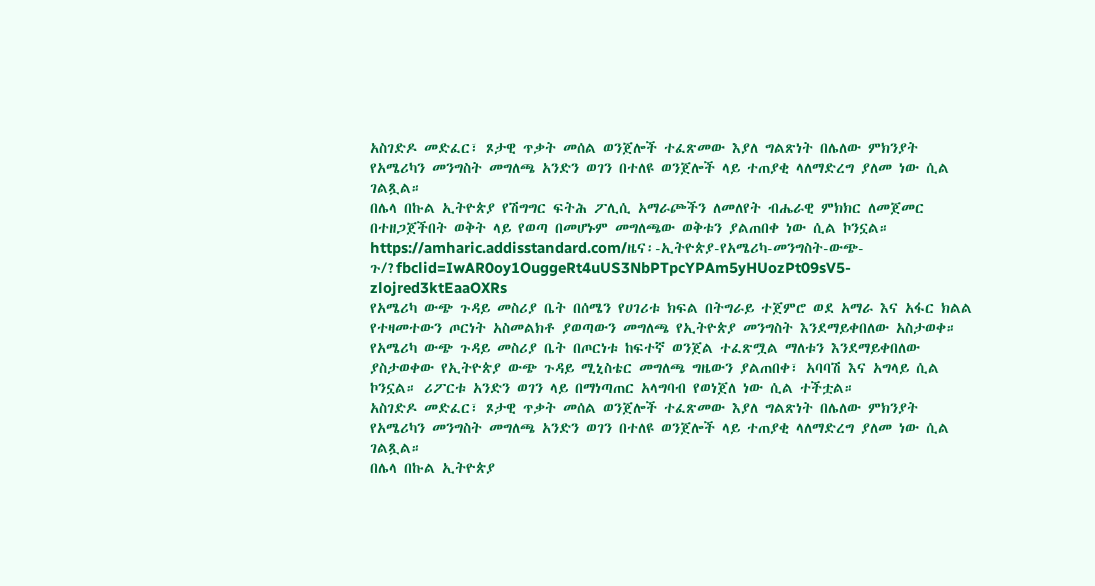አስገድዶ መድፈር፣ ጾታዊ ጥቃት መሰል ወንጀሎች ተፈጽመው እያለ ግልጽነት በሌለው ምክንያት የአሜሪካን መንግስት መግለጫ አንድን ወገን በተለዩ ወንጀሎች ላይ ተጠያቂ ላለማድረግ ያለመ ነው ሲል ገልጿል።
በሌላ በኩል ኢትዮጵያ የሽግግር ፍትሕ ፖሊሲ አማራጮችን ለመለየት ብሔራዊ ምክክር ለመጀመር በተዘጋጀችበት ወቅት ላይ የወጣ በመሆኑም መግለጫው ወቅቱን ያልጠበቀ ነው ሲል ኮንኗል።
https://amharic.addisstandard.com/ዜና፡-ኢትዮጵያ-የአሜሪካ-መንግስት-ውጭ-ጉ/?fbclid=IwAR0oy1OuggeRt4uUS3NbPTpcYPAm5yHUozPt09sV5-zlojred3ktEaaOXRs
የአሜሪካ ውጭ ጉዳይ መስሪያ ቤት በሰሜን የሀገሪቱ ክፍል በትግራይ ተጀምሮ ወደ አማራ እና አፋር ክልል የተዛመተውን ጦርነት አስመልክቶ ያወጣውን መግለጫ የኢትዮጵያ መንግስት እንደማይቀበለው አስታወቀ።
የአሜሪካ ውጭ ጉዳይ መስሪያ ቤት በጦርነቱ ከፍተኛ ወንጀል ተፈጽሟል ማለቱን እንደማይቀበለው ያስታወቀው የኢትዮጵያ ውጭ ጉዳይ ሚኒስቴር መግለጫ ግዜውን ያልጠበቀ፣ አባባሽ እና አግላይ ሲል ኮንኗል። ሪፖርቱ አንድን ወገን ላይ በማነጣጠር አላግባብ የወነጀለ ነው ሲል ተችቷል።
አስገድዶ መድፈር፣ ጾታዊ ጥቃት መሰል ወንጀሎች ተፈጽመው እያለ ግልጽነት በሌለው ምክንያት የአሜሪካን መንግስት መግለጫ አንድን ወገን በተለዩ ወንጀሎች ላይ ተጠያቂ ላለማድረግ ያለመ ነው ሲል ገልጿል።
በሌላ በኩል ኢትዮጵያ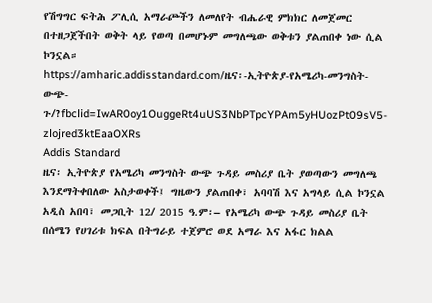የሽግግር ፍትሕ ፖሊሲ አማራጮችን ለመለየት ብሔራዊ ምክክር ለመጀመር በተዘጋጀችበት ወቅት ላይ የወጣ በመሆኑም መግለጫው ወቅቱን ያልጠበቀ ነው ሲል ኮንኗል።
https://amharic.addisstandard.com/ዜና፡-ኢትዮጵያ-የአሜሪካ-መንግስት-ውጭ-ጉ/?fbclid=IwAR0oy1OuggeRt4uUS3NbPTpcYPAm5yHUozPt09sV5-zlojred3ktEaaOXRs
Addis Standard
ዜና፡ ኢትዮጵያ የአሜሪካ መንግስት ውጭ ጉዳይ መስሪያ ቤት ያወጣውን መግለጫ እንደማትቀበለው አስታወቀች፤ ግዜውን ያልጠበቀ፣ አባባሽ እና አግላይ ሲል ኮንኗል
አዲስ አበባ፣ መጋቢት 12/ 2015 ዓ.ም፡– የአሜሪካ ውጭ ጉዳይ መስሪያ ቤት በሰሜን የሀገሪቱ ክፍል በትግራይ ተጀምሮ ወደ አማራ እና አፋር ክልል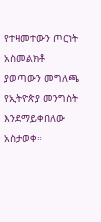የተዛመተውን ጦርነት አስመልክቶ ያወጣውን መግለጫ የኢትዮጵያ መንግስት እንደማይቀበለው አስታወቀ።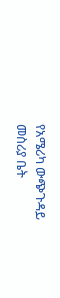የአሜሪካ ውጭጉዳይ መስሪያ ቤት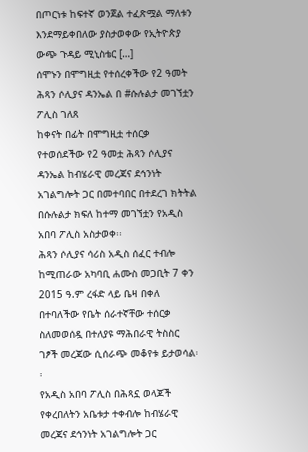በጦርነቱ ከፍተኛ ወንጀል ተፈጽሟል ማለቱን እንደማይቀበለው ያስታወቀው የኢትዮጵያ ውጭ ጉዳይ ሚኒስቴር […]
ሰሞኑን በሞግዚቷ የተሰረቀችው የ2 ዓመት ሕጻን ሶሊያና ዳንኤል በ #ሱሉልታ መገኘቷን ፖሊስ ገለጸ
ከቀናት በፊት በሞግዚቷ ተሰርቃ የተወሰደችው የ2 ዓመቷ ሕጻን ሶሊያና ዳንኤል ከብሄራዊ መረጃና ደኅንነት አገልግሎት ጋር በመተባበር በተደረገ ክትትል በሱሉልታ ክፍለ ከተማ መገኘቷን የአዲስ አበባ ፖሊስ አስታወቀ፡፡
ሕጻን ሶሊያና ሳሪስ አዲስ ሰፈር ተብሎ ከሚጠራው አካባቢ ሐሙስ መጋቢት 7 ቀን 2015 ዓ.ም ረፋድ ላይ ቤዛ በቀለ በተባለችው የቤት ሰራተኛቸው ተሰርቃ ስለመወሰዷ በተለያዩ ማሕበራዊ ትስስር ገፆች መረጃው ሲሰራጭ መቆየቱ ይታወሳል፡፡
የአዲስ አበባ ፖሊስ በሕጻኗ ወላጆች የቀረበለትን አቤቱታ ተቀብሎ ከብሄራዊ መረጃና ደኅንነት አገልግሎት ጋር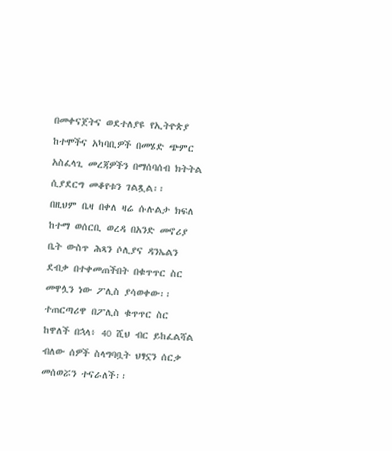በመቀናጀትና ወደተለያዩ የኢትዮጵያ ከተሞችና አካባቢዎች በመሄድ ጭምር አስፈላጊ መረጃዎችን በማሰባሰብ ክትትል ሲያደርግ መቆየቱን ገልጿል፡፡
በዚህም ቤዛ በቀለ ዛሬ ሱሉልታ ክፍለ ከተማ ወሰርቢ ወረዳ በአንድ መኖሪያ ቤት ውስጥ ሕጻን ሶሊያና ዳንኤልን ደብቃ በተቀመጠችበት በቁጥጥር ስር መዋሏን ነው ፖሊስ ያሳወቀው፡፡
ተጠርጣሪዋ በፖሊስ ቁጥጥር ስር ከዋለች በኋላ፥ 40 ሺህ ብር ይከፈልሻል ብለው ሰዎች ስላግባቧት ህፃኗን ሰርቃ መሰወሯን ተናራለች፡፡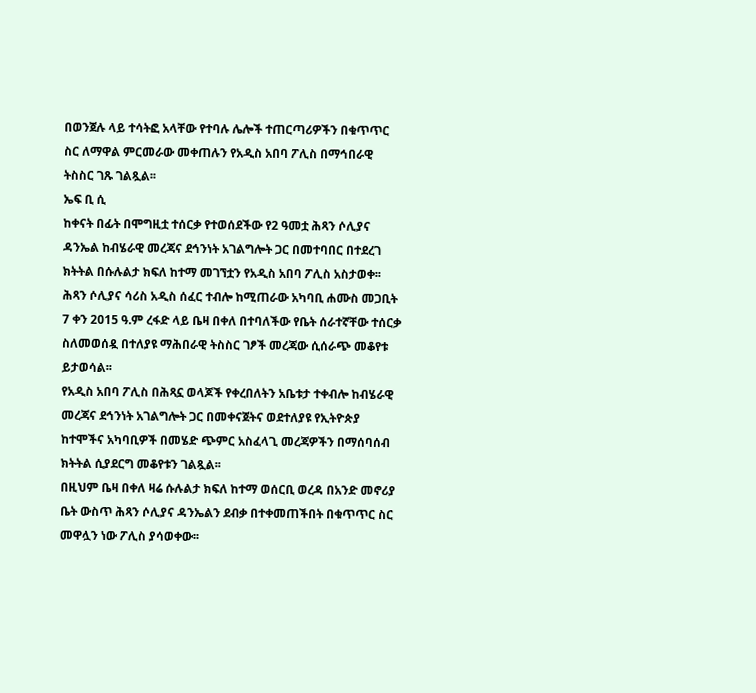በወንጀሉ ላይ ተሳትፎ አላቸው የተባሉ ሌሎች ተጠርጣሪዎችን በቁጥጥር ስር ለማዋል ምርመራው መቀጠሉን የአዲስ አበባ ፖሊስ በማኅበራዊ ትስስር ገጹ ገልጿል፡፡
ኤፍ ቢ ሲ
ከቀናት በፊት በሞግዚቷ ተሰርቃ የተወሰደችው የ2 ዓመቷ ሕጻን ሶሊያና ዳንኤል ከብሄራዊ መረጃና ደኅንነት አገልግሎት ጋር በመተባበር በተደረገ ክትትል በሱሉልታ ክፍለ ከተማ መገኘቷን የአዲስ አበባ ፖሊስ አስታወቀ፡፡
ሕጻን ሶሊያና ሳሪስ አዲስ ሰፈር ተብሎ ከሚጠራው አካባቢ ሐሙስ መጋቢት 7 ቀን 2015 ዓ.ም ረፋድ ላይ ቤዛ በቀለ በተባለችው የቤት ሰራተኛቸው ተሰርቃ ስለመወሰዷ በተለያዩ ማሕበራዊ ትስስር ገፆች መረጃው ሲሰራጭ መቆየቱ ይታወሳል፡፡
የአዲስ አበባ ፖሊስ በሕጻኗ ወላጆች የቀረበለትን አቤቱታ ተቀብሎ ከብሄራዊ መረጃና ደኅንነት አገልግሎት ጋር በመቀናጀትና ወደተለያዩ የኢትዮጵያ ከተሞችና አካባቢዎች በመሄድ ጭምር አስፈላጊ መረጃዎችን በማሰባሰብ ክትትል ሲያደርግ መቆየቱን ገልጿል፡፡
በዚህም ቤዛ በቀለ ዛሬ ሱሉልታ ክፍለ ከተማ ወሰርቢ ወረዳ በአንድ መኖሪያ ቤት ውስጥ ሕጻን ሶሊያና ዳንኤልን ደብቃ በተቀመጠችበት በቁጥጥር ስር መዋሏን ነው ፖሊስ ያሳወቀው፡፡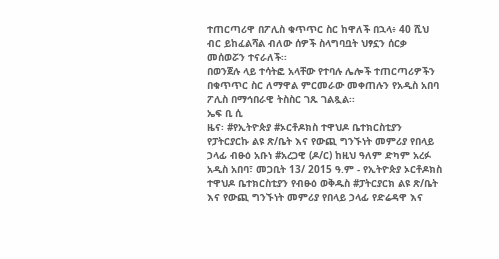ተጠርጣሪዋ በፖሊስ ቁጥጥር ስር ከዋለች በኋላ፥ 40 ሺህ ብር ይከፈልሻል ብለው ሰዎች ስላግባቧት ህፃኗን ሰርቃ መሰወሯን ተናራለች፡፡
በወንጀሉ ላይ ተሳትፎ አላቸው የተባሉ ሌሎች ተጠርጣሪዎችን በቁጥጥር ስር ለማዋል ምርመራው መቀጠሉን የአዲስ አበባ ፖሊስ በማኅበራዊ ትስስር ገጹ ገልጿል፡፡
ኤፍ ቢ ሲ
ዜና፡ #የኢትዮጵያ #ኦርቶዶክስ ተዋህዶ ቤተክርስቲያን የፓትርያርኩ ልዩ ጽ/ቤት እና የውጪ ግንኙነት መምሪያ የበላይ ኃላፊ ብፁዕ አቡነ #አረጋዊ (ዶ/ር) ከዚህ ዓለም ድካም አረፉ
አዲስ አበባ፣ መጋቢት 13/ 2015 ዓ.ም - የኢትዮጵያ ኦርቶዶክስ ተዋህዶ ቤተክርስቲያን የብፁዕ ወቅዱስ #ፓትርያርክ ልዩ ጽ/ቤት እና የውጪ ግንኙነት መምሪያ የበላይ ኃላፊ የድሬዳዋ እና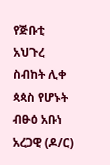የጅቡቲ አህጉረ ስብከት ሊቀ ጳጳስ የሆኑት ብፁዕ አቡነ አረጋዊ (ዶ/ር)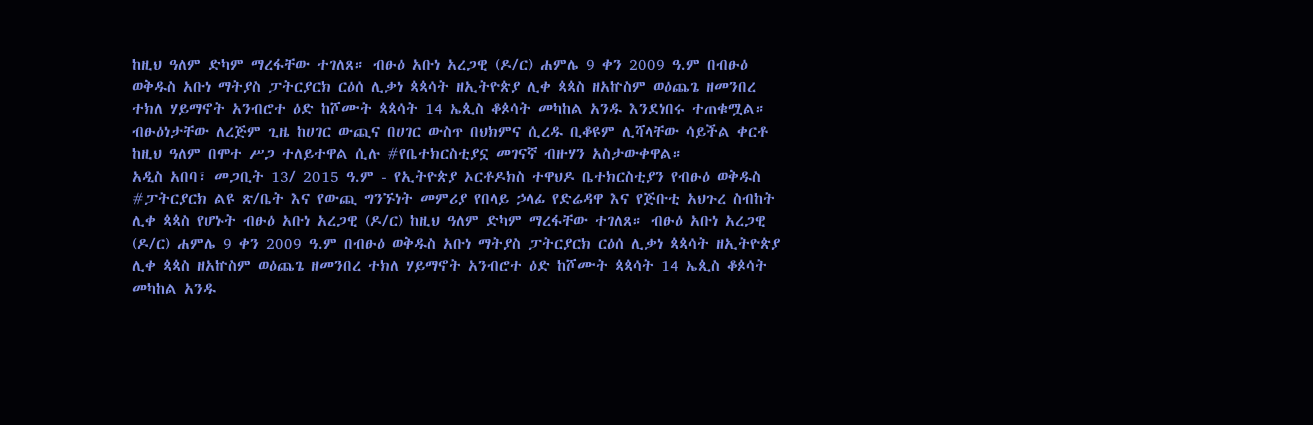ከዚህ ዓለም ድካም ማረፋቸው ተገለጸ። ብፁዕ አቡነ አረጋዊ (ዶ/ር) ሐምሌ 9 ቀን 2009 ዓ.ም በብፁዕ ወቅዱስ አቡነ ማትያስ ፓትርያርክ ርዕሰ ሊቃነ ጳጳሳት ዘኢትዮጵያ ሊቀ ጳጳስ ዘአኵስም ወዕጨጌ ዘመንበረ ተክለ ሃይማኖት አንብሮተ ዕድ ከሾሙት ጳጳሳት 14 ኤጲስ ቆጶሳት መካከል አንዱ እንደነበሩ ተጠቁሟል።
ብፁዕነታቸው ለረጅም ጊዜ ከሀገር ውጪና በሀገር ውስጥ በህክምና ሲረዱ ቢቆዩም ሊሻላቸው ሳይችል ቀርቶ ከዚህ ዓለም በሞተ ሥጋ ተለይተዋል ሲሉ #የቤተክርስቲያኗ መገናኛ ብዙሃን አስታውቀዋል።
አዲስ አበባ፣ መጋቢት 13/ 2015 ዓ.ም - የኢትዮጵያ ኦርቶዶክስ ተዋህዶ ቤተክርስቲያን የብፁዕ ወቅዱስ #ፓትርያርክ ልዩ ጽ/ቤት እና የውጪ ግንኙነት መምሪያ የበላይ ኃላፊ የድሬዳዋ እና የጅቡቲ አህጉረ ስብከት ሊቀ ጳጳስ የሆኑት ብፁዕ አቡነ አረጋዊ (ዶ/ር) ከዚህ ዓለም ድካም ማረፋቸው ተገለጸ። ብፁዕ አቡነ አረጋዊ (ዶ/ር) ሐምሌ 9 ቀን 2009 ዓ.ም በብፁዕ ወቅዱስ አቡነ ማትያስ ፓትርያርክ ርዕሰ ሊቃነ ጳጳሳት ዘኢትዮጵያ ሊቀ ጳጳስ ዘአኵስም ወዕጨጌ ዘመንበረ ተክለ ሃይማኖት አንብሮተ ዕድ ከሾሙት ጳጳሳት 14 ኤጲስ ቆጶሳት መካከል አንዱ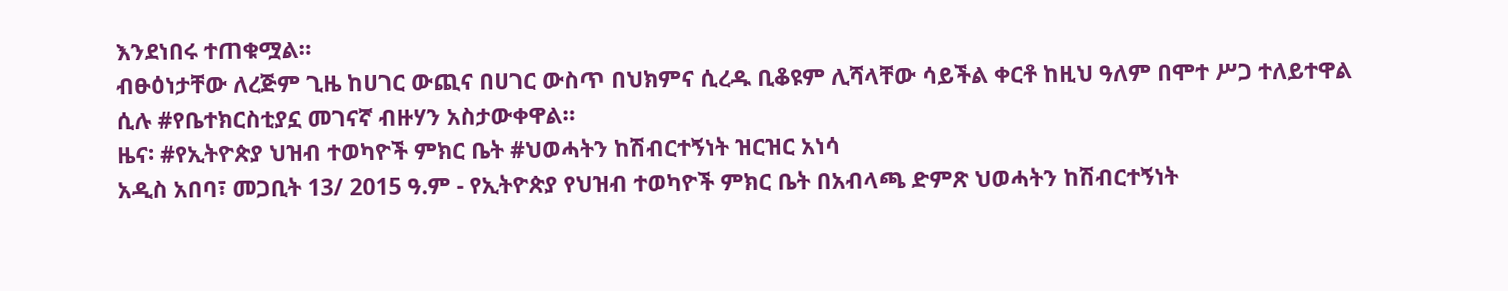እንደነበሩ ተጠቁሟል።
ብፁዕነታቸው ለረጅም ጊዜ ከሀገር ውጪና በሀገር ውስጥ በህክምና ሲረዱ ቢቆዩም ሊሻላቸው ሳይችል ቀርቶ ከዚህ ዓለም በሞተ ሥጋ ተለይተዋል ሲሉ #የቤተክርስቲያኗ መገናኛ ብዙሃን አስታውቀዋል።
ዜና፡ #የኢትዮጵያ ህዝብ ተወካዮች ምክር ቤት #ህወሓትን ከሽብርተኝነት ዝርዝር አነሳ
አዲስ አበባ፣ መጋቢት 13/ 2015 ዓ.ም - የኢትዮጵያ የህዝብ ተወካዮች ምክር ቤት በአብላጫ ድምጽ ህወሓትን ከሽብርተኝነት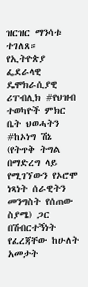ዝርዝር ማንሳቱ ተገለጸ። የኢትዮጵያ ፌደራላዊ ዴሞክራሲያዊ ሪፐብሊክ #የህዝብ ተወካዮች ምክር ቤት ህወሓትን #ከኦነግ ሽኔ (የትጥቅ ትግል በማድረግ ላይ የሚገኘውን የኦሮሞ ነጻነት ሰራዊትን መንግስት የሰጠው ስያሜ) ጋር በሽብርተኝነት የፈረጃቸው ከሁለት አመታት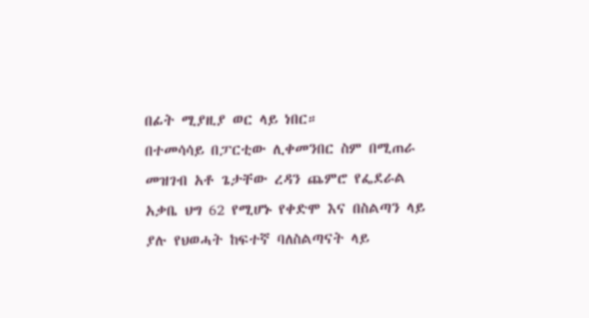በፊት ሚያዚያ ወር ላይ ነበር።
በተመሳሳይ በፓርቲው ሊቀመንበር ስም በሚጠራ መዝገብ አቶ ጌታቸው ረዳን ጨምሮ የፌደራል አቃቤ ህግ 62 የሚሆኑ የቀድሞ እና በስልጣን ላይ ያሉ የህወሓት ከፍተኛ ባለስልጣናት ላይ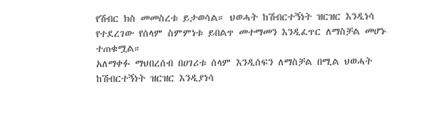የሽብር ክስ መመስረቱ ይታወሳል። ህወሓት ከሽብርተኝነት ዝርዝር እንዲነሳ የተደረገው የሰላም ስምምነቱ ይበልጥ መተማመን እንዲፈጥር ለማስቻል መሆኑ ተጠቁሟል።
አለማቀፉ ማህበረሰብ በሀገሪቱ ሰላም እንዲሰፍን ለማስቻል በሚል ህወሓት ከሽብርተኝነት ዝርዝር እንዲያነሳ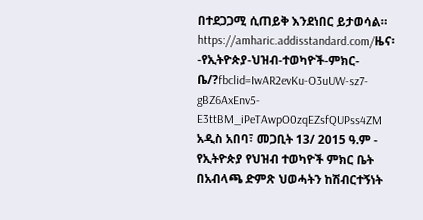በተደጋጋሚ ሲጠይቅ እንደነበር ይታወሳል።
https://amharic.addisstandard.com/ዜና፡-የኢትዮጵያ-ህዝብ-ተወካዮች-ምክር-ቤ/?fbclid=IwAR2evKu-O3uUW-sz7-gBZ6AxEnv5-E3ttBM_iPeTAwpO0zqEZsfQUPss4ZM
አዲስ አበባ፣ መጋቢት 13/ 2015 ዓ.ም - የኢትዮጵያ የህዝብ ተወካዮች ምክር ቤት በአብላጫ ድምጽ ህወሓትን ከሽብርተኝነት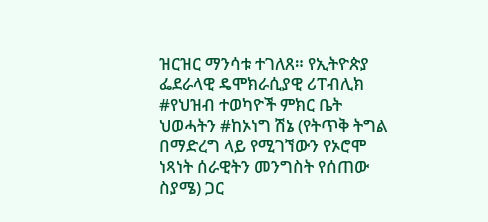ዝርዝር ማንሳቱ ተገለጸ። የኢትዮጵያ ፌደራላዊ ዴሞክራሲያዊ ሪፐብሊክ #የህዝብ ተወካዮች ምክር ቤት ህወሓትን #ከኦነግ ሽኔ (የትጥቅ ትግል በማድረግ ላይ የሚገኘውን የኦሮሞ ነጻነት ሰራዊትን መንግስት የሰጠው ስያሜ) ጋር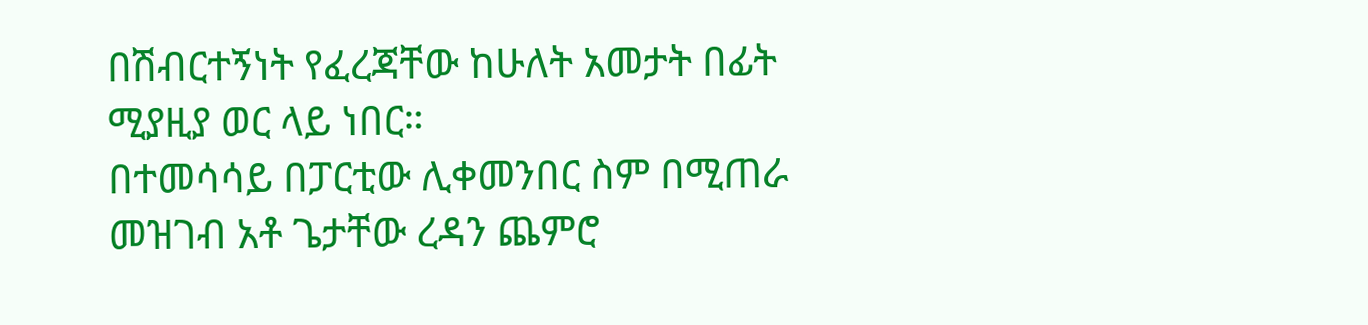በሽብርተኝነት የፈረጃቸው ከሁለት አመታት በፊት ሚያዚያ ወር ላይ ነበር።
በተመሳሳይ በፓርቲው ሊቀመንበር ስም በሚጠራ መዝገብ አቶ ጌታቸው ረዳን ጨምሮ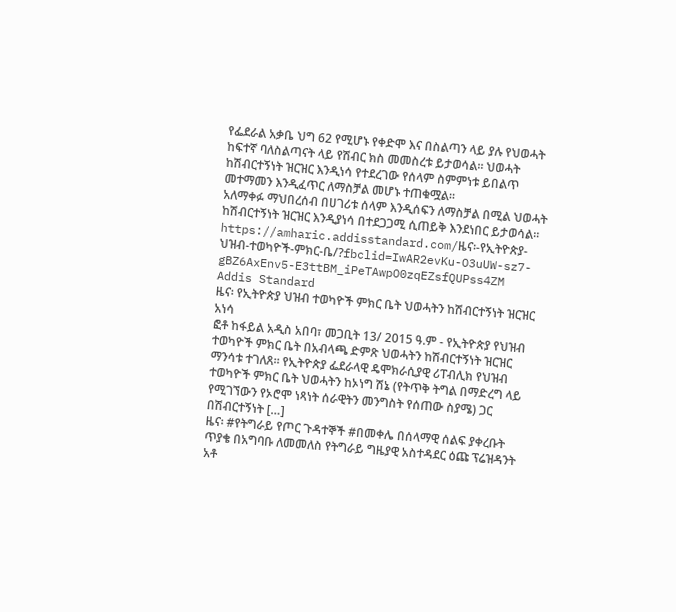የፌደራል አቃቤ ህግ 62 የሚሆኑ የቀድሞ እና በስልጣን ላይ ያሉ የህወሓት ከፍተኛ ባለስልጣናት ላይ የሽብር ክስ መመስረቱ ይታወሳል። ህወሓት ከሽብርተኝነት ዝርዝር እንዲነሳ የተደረገው የሰላም ስምምነቱ ይበልጥ መተማመን እንዲፈጥር ለማስቻል መሆኑ ተጠቁሟል።
አለማቀፉ ማህበረሰብ በሀገሪቱ ሰላም እንዲሰፍን ለማስቻል በሚል ህወሓት ከሽብርተኝነት ዝርዝር እንዲያነሳ በተደጋጋሚ ሲጠይቅ እንደነበር ይታወሳል።
https://amharic.addisstandard.com/ዜና፡-የኢትዮጵያ-ህዝብ-ተወካዮች-ምክር-ቤ/?fbclid=IwAR2evKu-O3uUW-sz7-gBZ6AxEnv5-E3ttBM_iPeTAwpO0zqEZsfQUPss4ZM
Addis Standard
ዜና፡ የኢትዮጵያ ህዝብ ተወካዮች ምክር ቤት ህወሓትን ከሽብርተኝነት ዝርዝር አነሳ
ፎቶ ከፋይል አዲስ አበባ፣ መጋቢት 13/ 2015 ዓ.ም - የኢትዮጵያ የህዝብ ተወካዮች ምክር ቤት በአብላጫ ድምጽ ህወሓትን ከሽብርተኝነት ዝርዝር ማንሳቱ ተገለጸ። የኢትዮጵያ ፌደራላዊ ዴሞክራሲያዊ ሪፐብሊክ የህዝብ ተወካዮች ምክር ቤት ህወሓትን ከኦነግ ሽኔ (የትጥቅ ትግል በማድረግ ላይ የሚገኘውን የኦሮሞ ነጻነት ሰራዊትን መንግስት የሰጠው ስያሜ) ጋር በሽብርተኝነት […]
ዜና፡ #የትግራይ የጦር ጉዳተኞች #በመቀሌ በሰላማዊ ሰልፍ ያቀረቡት ጥያቄ በአግባቡ ለመመለስ የትግራይ ግዜያዊ አስተዳደር ዕጩ ፕሬዝዳንት አቶ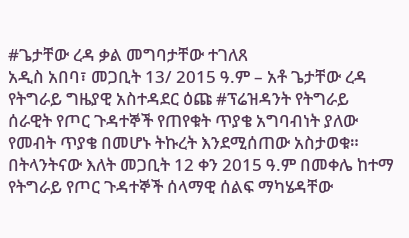#ጌታቸው ረዳ ቃል መግባታቸው ተገለጸ
አዲስ አበባ፣ መጋቢት 13/ 2015 ዓ.ም – አቶ ጌታቸው ረዳ የትግራይ ግዜያዊ አስተዳደር ዕጩ #ፕሬዝዳንት የትግራይ ሰራዊት የጦር ጉዳተኞች የጠየቁት ጥያቄ አግባብነት ያለው የመብት ጥያቄ በመሆኑ ትኩረት እንደሚሰጠው አስታወቁ።
በትላንትናው እለት መጋቢት 12 ቀን 2015 ዓ.ም በመቀሌ ከተማ የትግራይ የጦር ጉዳተኞች ሰላማዊ ሰልፍ ማካሄዳቸው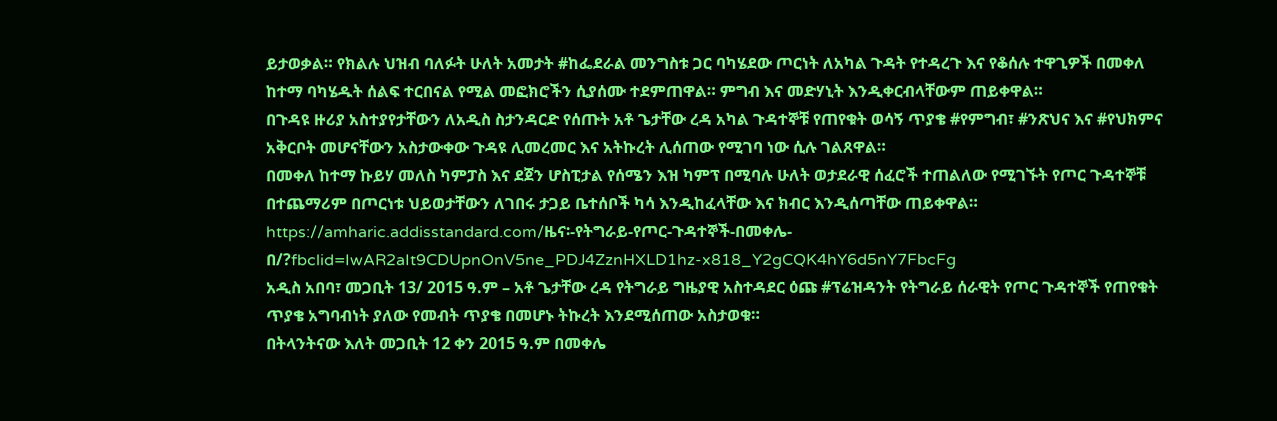ይታወቃል። የክልሉ ህዝብ ባለፉት ሁለት አመታት #ከፌደራል መንግስቱ ጋር ባካሄደው ጦርነት ለአካል ጉዳት የተዳረጉ እና የቆሰሉ ተዋጊዎች በመቀለ ከተማ ባካሄዱት ሰልፍ ተርበናል የሚል መፎክሮችን ሲያሰሙ ተደምጠዋል። ምግብ እና መድሃኒት እንዲቀርብላቸውም ጠይቀዋል።
በጉዳዩ ዙሪያ አስተያየታቸውን ለአዲስ ስታንዳርድ የሰጡት አቶ ጌታቸው ረዳ አካል ጉዳተኞቹ የጠየቁት ወሳኝ ጥያቄ #የምግብ፣ #ንጽህና እና #የህክምና አቅርቦት መሆናቸውን አስታውቀው ጉዳዩ ሊመረመር እና አትኩረት ሊሰጠው የሚገባ ነው ሲሉ ገልጸዋል።
በመቀለ ከተማ ኩይሃ መለስ ካምፓስ እና ደጀን ሆስፒታል የሰሜን እዝ ካምፕ በሚባሉ ሁለት ወታደራዊ ሰፈሮች ተጠልለው የሚገኙት የጦር ጉዳተኞቹ በተጨማሪም በጦርነቱ ህይወታቸውን ለገበሩ ታጋይ ቤተሰቦች ካሳ እንዲከፈላቸው እና ክብር እንዲሰጣቸው ጠይቀዋል።
https://amharic.addisstandard.com/ዜና፡-የትግራይ-የጦር-ጉዳተኞች-በመቀሌ-በ/?fbclid=IwAR2aIt9CDUpnOnV5ne_PDJ4ZznHXLD1hz-x818_Y2gCQK4hY6d5nY7FbcFg
አዲስ አበባ፣ መጋቢት 13/ 2015 ዓ.ም – አቶ ጌታቸው ረዳ የትግራይ ግዜያዊ አስተዳደር ዕጩ #ፕሬዝዳንት የትግራይ ሰራዊት የጦር ጉዳተኞች የጠየቁት ጥያቄ አግባብነት ያለው የመብት ጥያቄ በመሆኑ ትኩረት እንደሚሰጠው አስታወቁ።
በትላንትናው እለት መጋቢት 12 ቀን 2015 ዓ.ም በመቀሌ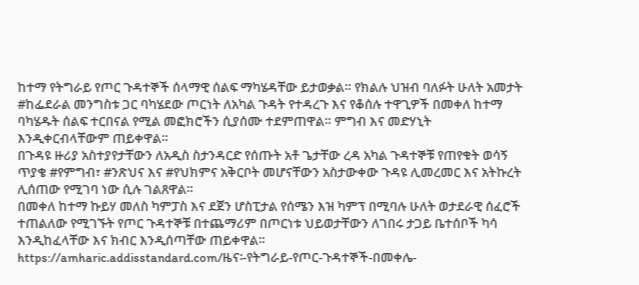ከተማ የትግራይ የጦር ጉዳተኞች ሰላማዊ ሰልፍ ማካሄዳቸው ይታወቃል። የክልሉ ህዝብ ባለፉት ሁለት አመታት #ከፌደራል መንግስቱ ጋር ባካሄደው ጦርነት ለአካል ጉዳት የተዳረጉ እና የቆሰሉ ተዋጊዎች በመቀለ ከተማ ባካሄዱት ሰልፍ ተርበናል የሚል መፎክሮችን ሲያሰሙ ተደምጠዋል። ምግብ እና መድሃኒት እንዲቀርብላቸውም ጠይቀዋል።
በጉዳዩ ዙሪያ አስተያየታቸውን ለአዲስ ስታንዳርድ የሰጡት አቶ ጌታቸው ረዳ አካል ጉዳተኞቹ የጠየቁት ወሳኝ ጥያቄ #የምግብ፣ #ንጽህና እና #የህክምና አቅርቦት መሆናቸውን አስታውቀው ጉዳዩ ሊመረመር እና አትኩረት ሊሰጠው የሚገባ ነው ሲሉ ገልጸዋል።
በመቀለ ከተማ ኩይሃ መለስ ካምፓስ እና ደጀን ሆስፒታል የሰሜን እዝ ካምፕ በሚባሉ ሁለት ወታደራዊ ሰፈሮች ተጠልለው የሚገኙት የጦር ጉዳተኞቹ በተጨማሪም በጦርነቱ ህይወታቸውን ለገበሩ ታጋይ ቤተሰቦች ካሳ እንዲከፈላቸው እና ክብር እንዲሰጣቸው ጠይቀዋል።
https://amharic.addisstandard.com/ዜና፡-የትግራይ-የጦር-ጉዳተኞች-በመቀሌ-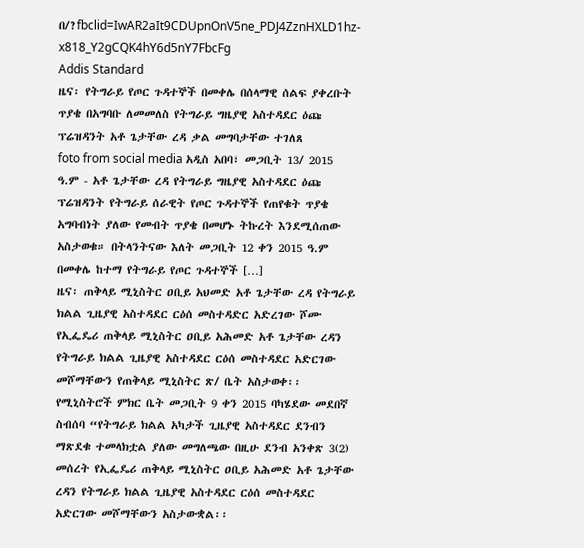በ/?fbclid=IwAR2aIt9CDUpnOnV5ne_PDJ4ZznHXLD1hz-x818_Y2gCQK4hY6d5nY7FbcFg
Addis Standard
ዜና፡ የትግራይ የጦር ጉዳተኞች በመቀሌ በሰላማዊ ሰልፍ ያቀረቡት ጥያቄ በአግባቡ ለመመለስ የትግራይ ግዜያዊ አስተዳደር ዕጩ ፕሬዝዳንት አቶ ጌታቸው ረዳ ቃል መግባታቸው ተገለጸ
foto from social media አዲስ አበባ፣ መጋቢት 13/ 2015 ዓ.ም - አቶ ጌታቸው ረዳ የትግራይ ግዜያዊ አስተዳደር ዕጩ ፕሬዝዳንት የትግራይ ሰራዊት የጦር ጉዳተኞች የጠየቁት ጥያቄ አግባብነት ያለው የመብት ጥያቄ በመሆኑ ትኩረት እንደሚሰጠው አስታወቁ። በትላንትናው እለት መጋቢት 12 ቀን 2015 ዓ.ም በመቀሌ ከተማ የትግራይ የጦር ጉዳተኞች […]
ዜና፡ ጠቅላይ ሚኒስትር ዐቢይ አህመድ አቶ ጌታቸው ረዳ የትግራይ ክልል ጊዜያዊ አስተዳደር ርዕሰ መስተዳድር አድረገው ሾሙ
የኢፌዴሪ ጠቅላይ ሚኒስትር ዐቢይ አሕመድ አቶ ጌታቸው ረዳን የትግራይ ክልል ጊዜያዊ አስተዳደር ርዕሰ መስተዳደር አድርገው መሾማቸውን የጠቅላይ ሚኒስትር ጽ/ ቤት አስታወቀ፡፡
የሚኒስትሮች ምክር ቤት መጋቢት 9 ቀን 2015 ባካሄደው መደበኛ ስብሰባ “የትግራይ ክልል አካታች ጊዜያዊ አስተዳደር ደንብን ማጽደቁ ተመላክቷል ያለው መግለጫው በዚሁ ደንብ አንቀጽ 3(2) መሰረት የኢፌዴሪ ጠቅላይ ሚኒስትር ዐቢይ አሕመድ አቶ ጌታቸው ረዳን የትግራይ ክልል ጊዜያዊ አስተዳደር ርዕሰ መስተዳደር አድርገው መሾማቸውን አስታውቋል፡፡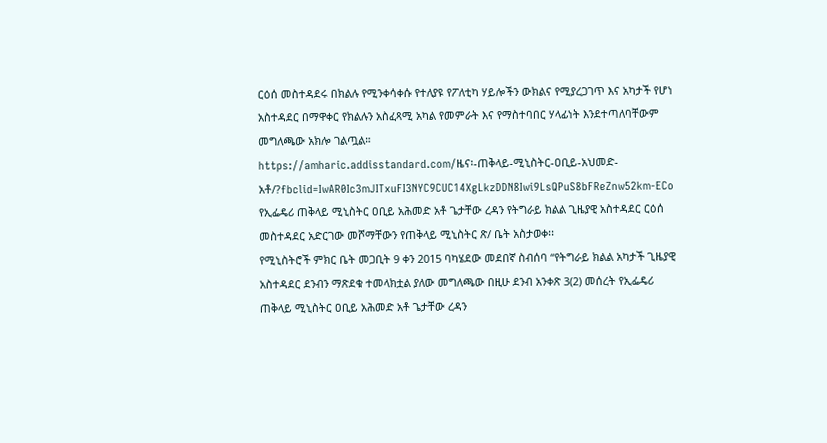ርዕሰ መስተዳደሩ በክልሉ የሚንቀሳቀሱ የተለያዩ የፖለቲካ ሃይሎችን ውክልና የሚያረጋገጥ እና አካታች የሆነ አስተዳደር በማዋቀር የክልሉን አስፈጻሚ አካል የመምራት እና የማስተባበር ሃላፊነት እንደተጣለባቸውም መግለጫው አክሎ ገልጧል።
https://amharic.addisstandard.com/ዜና፡-ጠቅላይ-ሚኒስትር-ዐቢይ-አህመድ-አቶ/?fbclid=IwAR0Ic3mJITxuFI3NYC9CUC14XgLkzDDN8Iwi9LsQPuS8bFReZnw52km-ECo
የኢፌዴሪ ጠቅላይ ሚኒስትር ዐቢይ አሕመድ አቶ ጌታቸው ረዳን የትግራይ ክልል ጊዜያዊ አስተዳደር ርዕሰ መስተዳደር አድርገው መሾማቸውን የጠቅላይ ሚኒስትር ጽ/ ቤት አስታወቀ፡፡
የሚኒስትሮች ምክር ቤት መጋቢት 9 ቀን 2015 ባካሄደው መደበኛ ስብሰባ “የትግራይ ክልል አካታች ጊዜያዊ አስተዳደር ደንብን ማጽደቁ ተመላክቷል ያለው መግለጫው በዚሁ ደንብ አንቀጽ 3(2) መሰረት የኢፌዴሪ ጠቅላይ ሚኒስትር ዐቢይ አሕመድ አቶ ጌታቸው ረዳን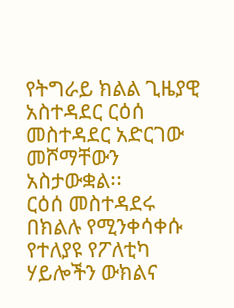የትግራይ ክልል ጊዜያዊ አስተዳደር ርዕሰ መስተዳደር አድርገው መሾማቸውን አስታውቋል፡፡
ርዕሰ መስተዳደሩ በክልሉ የሚንቀሳቀሱ የተለያዩ የፖለቲካ ሃይሎችን ውክልና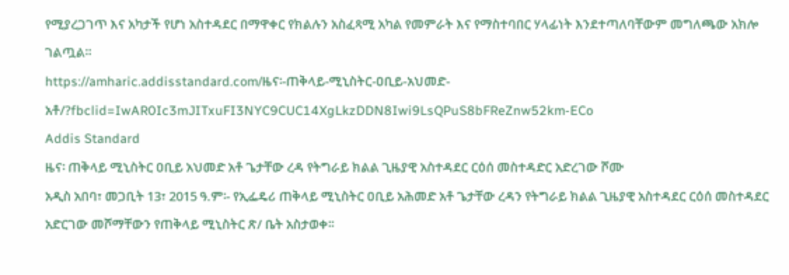የሚያረጋገጥ እና አካታች የሆነ አስተዳደር በማዋቀር የክልሉን አስፈጻሚ አካል የመምራት እና የማስተባበር ሃላፊነት እንደተጣለባቸውም መግለጫው አክሎ ገልጧል።
https://amharic.addisstandard.com/ዜና፡-ጠቅላይ-ሚኒስትር-ዐቢይ-አህመድ-አቶ/?fbclid=IwAR0Ic3mJITxuFI3NYC9CUC14XgLkzDDN8Iwi9LsQPuS8bFReZnw52km-ECo
Addis Standard
ዜና፡ ጠቅላይ ሚኒስትር ዐቢይ አህመድ አቶ ጌታቸው ረዳ የትግራይ ክልል ጊዜያዊ አስተዳደር ርዕሰ መስተዳድር አድረገው ሾሙ
አዲስ አበባ፣ መጋቢት 13፣ 2015 ዓ.ም፡- የኢፌዴሪ ጠቅላይ ሚኒስትር ዐቢይ አሕመድ አቶ ጌታቸው ረዳን የትግራይ ክልል ጊዜያዊ አስተዳደር ርዕሰ መስተዳደር አድርገው መሾማቸውን የጠቅላይ ሚኒስትር ጽ/ ቤት አስታወቀ፡፡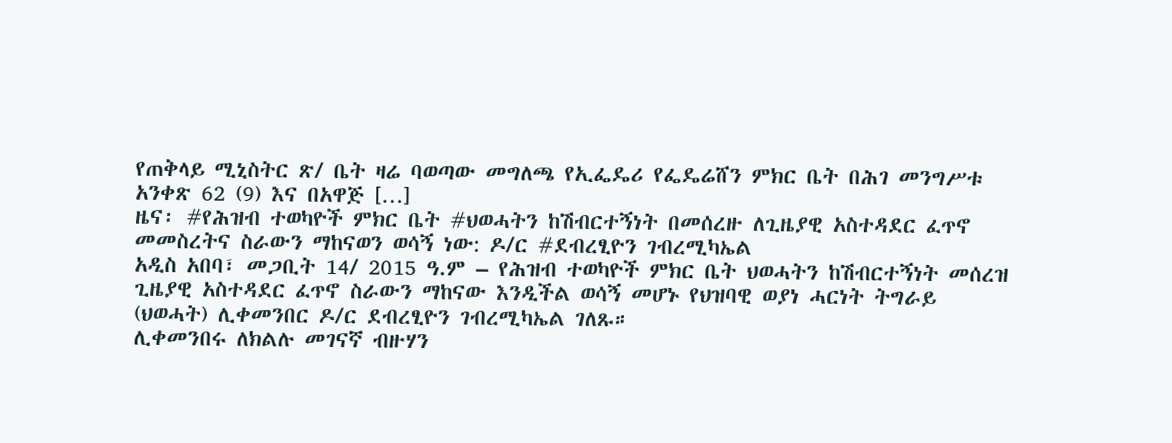የጠቅላይ ሚኒስትር ጽ/ ቤት ዛሬ ባወጣው መግለጫ የኢፌዴሪ የፌዴሬሸን ምክር ቤት በሕገ መንግሥቱ አንቀጽ 62 (9) እና በአዋጅ […]
ዜና፡ #የሕዝብ ተወካዮች ምክር ቤት #ህወሓትን ከሽብርተኝነት በመሰረዙ ለጊዜያዊ አስተዳደር ፈጥኖ መመስረትና ስራውን ማከናወን ወሳኝ ነው: ዶ/ር #ደብረፂዮን ገብረሚካኤል
አዲስ አበባ፣ መጋቢት 14/ 2015 ዓ.ም – የሕዝብ ተወካዮች ምክር ቤት ህወሓትን ከሽብርተኝነት መሰረዝ ጊዜያዊ አስተዳደር ፈጥኖ ስራውን ማከናው እንዲችል ወሳኝ መሆኑ የህዝባዊ ወያነ ሓርነት ትግራይ (ህወሓት) ሊቀመንበር ዶ/ር ደብረፂዮን ገብረሚካኤል ገለጹ።
ሊቀመንበሩ ለክልሉ መገናኛ ብዙሃን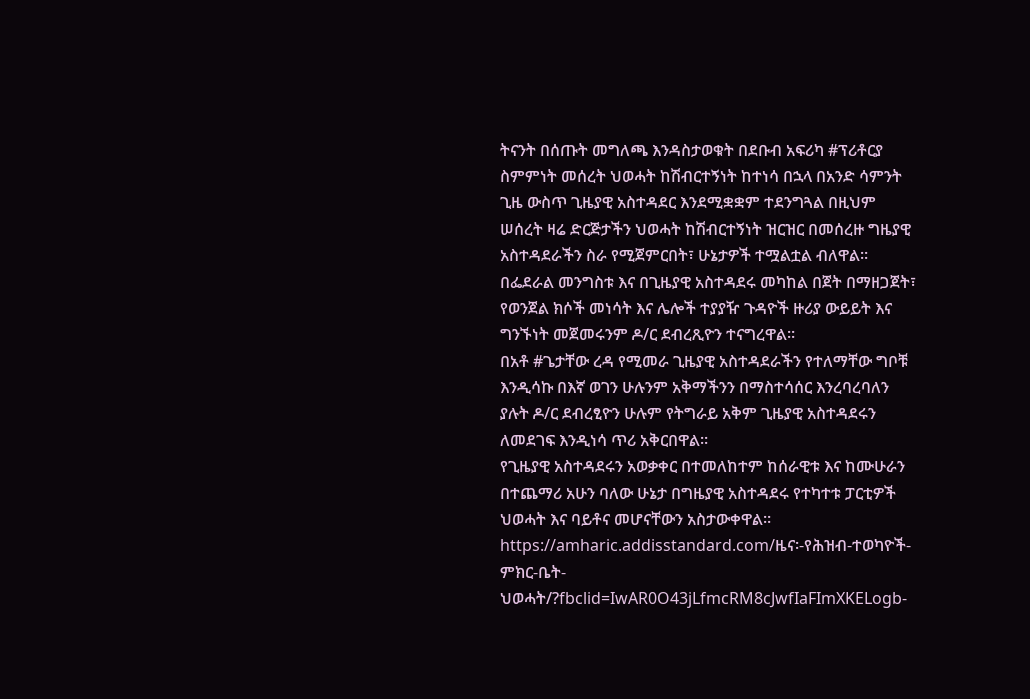ትናንት በሰጡት መግለጫ እንዳስታወቁት በደቡብ አፍሪካ #ፕሪቶርያ ስምምነት መሰረት ህወሓት ከሽብርተኝነት ከተነሳ በኋላ በአንድ ሳምንት ጊዜ ውስጥ ጊዜያዊ አስተዳደር እንደሚቋቋም ተደንግጓል በዚህም ሠሰረት ዛሬ ድርጅታችን ህወሓት ከሽብርተኝነት ዝርዝር በመሰረዙ ግዜያዊ አስተዳደራችን ስራ የሚጀምርበት፣ ሁኔታዎች ተሟልቷል ብለዋል።
በፌደራል መንግስቱ እና በጊዜያዊ አስተዳደሩ መካከል በጀት በማዘጋጀት፣ የወንጀል ክሶች መነሳት እና ሌሎች ተያያዥ ጉዳዮች ዙሪያ ውይይት እና ግንኙነት መጀመሩንም ዶ/ር ደብረጺዮን ተናግረዋል።
በአቶ #ጌታቸው ረዳ የሚመራ ጊዜያዊ አስተዳደራችን የተለማቸው ግቦቹ እንዲሳኩ በእኛ ወገን ሁሉንም አቅማችንን በማስተሳሰር እንረባረባለን ያሉት ዶ/ር ደብረፂዮን ሁሉም የትግራይ አቅም ጊዜያዊ አስተዳደሩን ለመደገፍ እንዲነሳ ጥሪ አቅርበዋል።
የጊዜያዊ አስተዳደሩን አወቃቀር በተመለከተም ከሰራዊቱ እና ከሙሁራን በተጨማሪ አሁን ባለው ሁኔታ በግዜያዊ አስተዳደሩ የተካተቱ ፓርቲዎች ህወሓት እና ባይቶና መሆናቸውን አስታውቀዋል።
https://amharic.addisstandard.com/ዜና፡-የሕዝብ-ተወካዮች-ምክር-ቤት-ህወሓት/?fbclid=IwAR0O43jLfmcRM8cJwfIaFImXKELogb-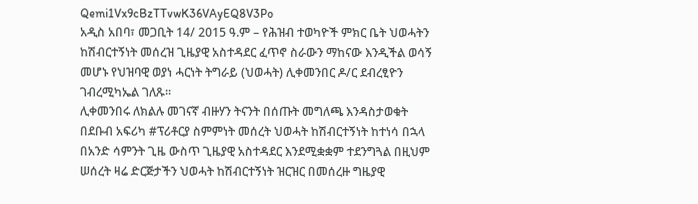Qemi1Vx9cBzTTvwK36VAyEQ8V3Po
አዲስ አበባ፣ መጋቢት 14/ 2015 ዓ.ም – የሕዝብ ተወካዮች ምክር ቤት ህወሓትን ከሽብርተኝነት መሰረዝ ጊዜያዊ አስተዳደር ፈጥኖ ስራውን ማከናው እንዲችል ወሳኝ መሆኑ የህዝባዊ ወያነ ሓርነት ትግራይ (ህወሓት) ሊቀመንበር ዶ/ር ደብረፂዮን ገብረሚካኤል ገለጹ።
ሊቀመንበሩ ለክልሉ መገናኛ ብዙሃን ትናንት በሰጡት መግለጫ እንዳስታወቁት በደቡብ አፍሪካ #ፕሪቶርያ ስምምነት መሰረት ህወሓት ከሽብርተኝነት ከተነሳ በኋላ በአንድ ሳምንት ጊዜ ውስጥ ጊዜያዊ አስተዳደር እንደሚቋቋም ተደንግጓል በዚህም ሠሰረት ዛሬ ድርጅታችን ህወሓት ከሽብርተኝነት ዝርዝር በመሰረዙ ግዜያዊ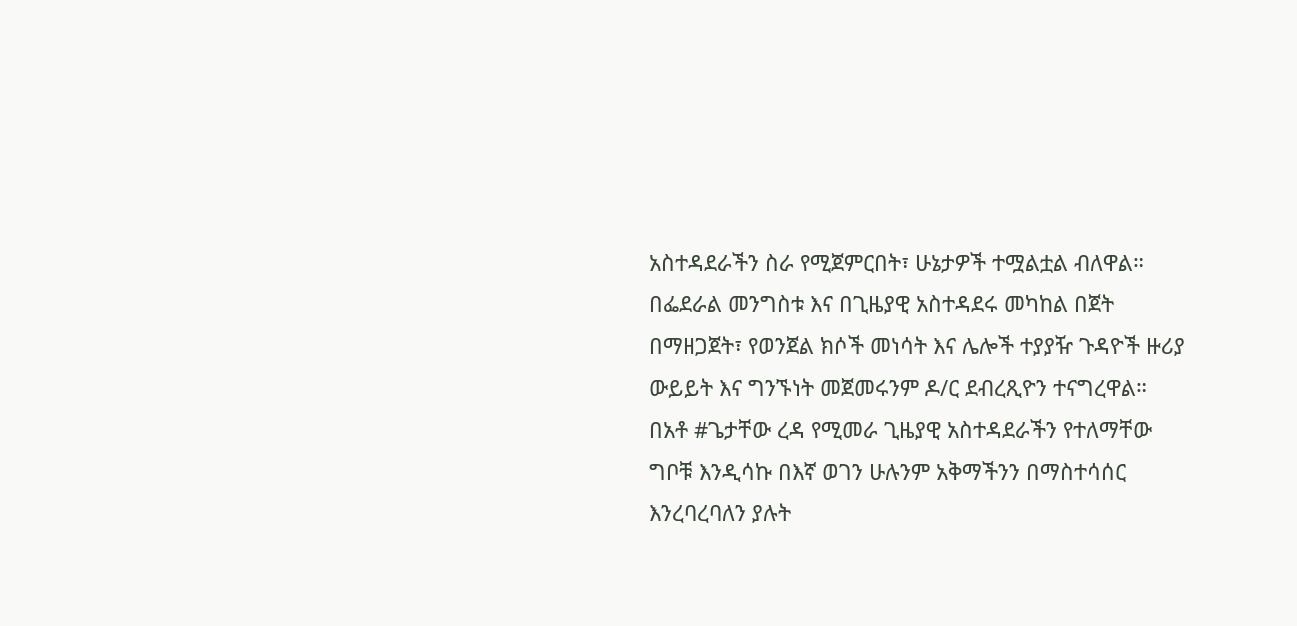አስተዳደራችን ስራ የሚጀምርበት፣ ሁኔታዎች ተሟልቷል ብለዋል።
በፌደራል መንግስቱ እና በጊዜያዊ አስተዳደሩ መካከል በጀት በማዘጋጀት፣ የወንጀል ክሶች መነሳት እና ሌሎች ተያያዥ ጉዳዮች ዙሪያ ውይይት እና ግንኙነት መጀመሩንም ዶ/ር ደብረጺዮን ተናግረዋል።
በአቶ #ጌታቸው ረዳ የሚመራ ጊዜያዊ አስተዳደራችን የተለማቸው ግቦቹ እንዲሳኩ በእኛ ወገን ሁሉንም አቅማችንን በማስተሳሰር እንረባረባለን ያሉት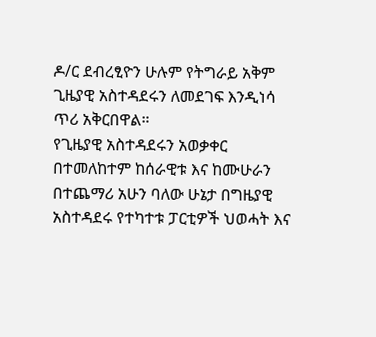ዶ/ር ደብረፂዮን ሁሉም የትግራይ አቅም ጊዜያዊ አስተዳደሩን ለመደገፍ እንዲነሳ ጥሪ አቅርበዋል።
የጊዜያዊ አስተዳደሩን አወቃቀር በተመለከተም ከሰራዊቱ እና ከሙሁራን በተጨማሪ አሁን ባለው ሁኔታ በግዜያዊ አስተዳደሩ የተካተቱ ፓርቲዎች ህወሓት እና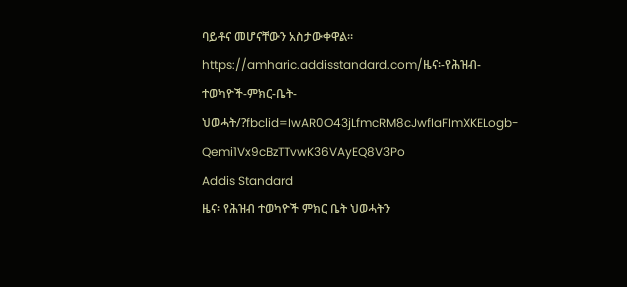ባይቶና መሆናቸውን አስታውቀዋል።
https://amharic.addisstandard.com/ዜና፡-የሕዝብ-ተወካዮች-ምክር-ቤት-ህወሓት/?fbclid=IwAR0O43jLfmcRM8cJwfIaFImXKELogb-Qemi1Vx9cBzTTvwK36VAyEQ8V3Po
Addis Standard
ዜና፡ የሕዝብ ተወካዮች ምክር ቤት ህወሓትን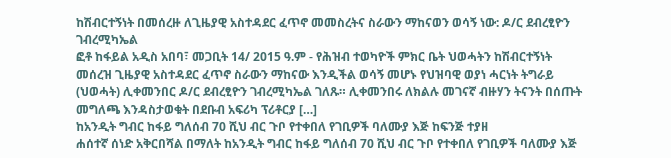ከሽብርተኝነት በመሰረዙ ለጊዜያዊ አስተዳደር ፈጥኖ መመስረትና ስራውን ማከናወን ወሳኝ ነው: ዶ/ር ደብረፂዮን ገብረሚካኤል
ፎቶ ከፋይል አዲስ አበባ፣ መጋቢት 14/ 2015 ዓ.ም - የሕዝብ ተወካዮች ምክር ቤት ህወሓትን ከሽብርተኝነት መሰረዝ ጊዜያዊ አስተዳደር ፈጥኖ ስራውን ማከናው እንዲችል ወሳኝ መሆኑ የህዝባዊ ወያነ ሓርነት ትግራይ (ህወሓት) ሊቀመንበር ዶ/ር ደብረፂዮን ገብረሚካኤል ገለጹ። ሊቀመንበሩ ለክልሉ መገናኛ ብዙሃን ትናንት በሰጡት መግለጫ እንዳስታወቁት በደቡብ አፍሪካ ፕሪቶርያ […]
ከአንዲት ግብር ከፋይ ግለሰብ 70 ሺህ ብር ጉቦ የተቀበለ የገቢዎች ባለሙያ እጅ ከፍንጅ ተያዘ
ሐሰተኛ ሰነድ አቅርበሻል በማለት ከአንዲት ግብር ከፋይ ግለሰብ 70 ሺህ ብር ጉቦ የተቀበለ የገቢዎች ባለሙያ እጅ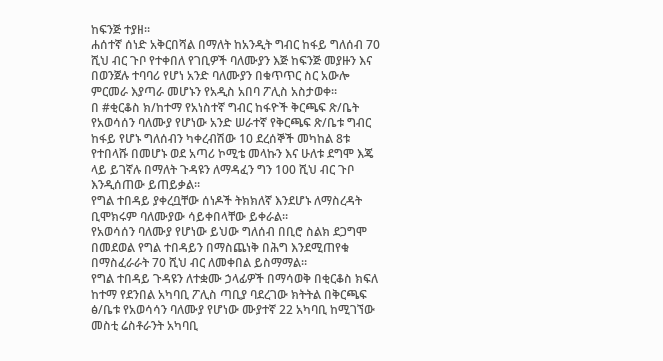ከፍንጅ ተያዘ፡፡
ሐሰተኛ ሰነድ አቅርበሻል በማለት ከአንዲት ግብር ከፋይ ግለሰብ 70 ሺህ ብር ጉቦ የተቀበለ የገቢዎች ባለሙያን እጅ ከፍንጅ መያዙን እና በወንጀሉ ተባባሪ የሆነ አንድ ባለሙያን በቁጥጥር ስር አውሎ ምርመራ እያጣራ መሆኑን የአዲስ አበባ ፖሊስ አስታወቀ።
በ #ቂርቆስ ክ/ከተማ የአነስተኛ ግብር ከፋዮች ቅርጫፍ ጽ/ቤት የአወሳሰን ባለሙያ የሆነው አንድ ሠራተኛ የቅርጫፍ ጽ/ቤቱ ግብር ከፋይ የሆኑ ግለሰብን ካቀረብሽው 10 ደረሰኞች መካከል 8ቱ የተበላሹ በመሆኑ ወደ አጣሪ ኮሚቴ መላኩን እና ሁለቱ ደግሞ እጄ ላይ ይገኛሉ በማለት ጉዳዩን ለማዳፈን ግን 100 ሺህ ብር ጉቦ እንዲሰጠው ይጠይቃል።
የግል ተበዳይ ያቀረቧቸው ሰነዶች ትክክለኛ እንደሆኑ ለማስረዳት ቢሞክሩም ባለሙያው ሳይቀበላቸው ይቀራል።
የአወሳሰን ባለሙያ የሆነው ይህው ግለሰብ በቢሮ ስልክ ደጋግሞ በመደወል የግል ተበዳይን በማስጨነቅ በሕግ እንደሚጠየቁ በማስፈራራት 70 ሺህ ብር ለመቀበል ይስማማል።
የግል ተበዳይ ጉዳዩን ለተቋሙ ኃላፊዎች በማሳወቅ በቂርቆስ ክፍለ ከተማ የደንበል አካባቢ ፖሊስ ጣቢያ ባደረገው ክትትል በቅርጫፍ ፅ/ቤቱ የአወሳሳን ባለሙያ የሆነው ሙያተኛ 22 አካባቢ ከሚገኘው መስቲ ሬስቶራንት አካባቢ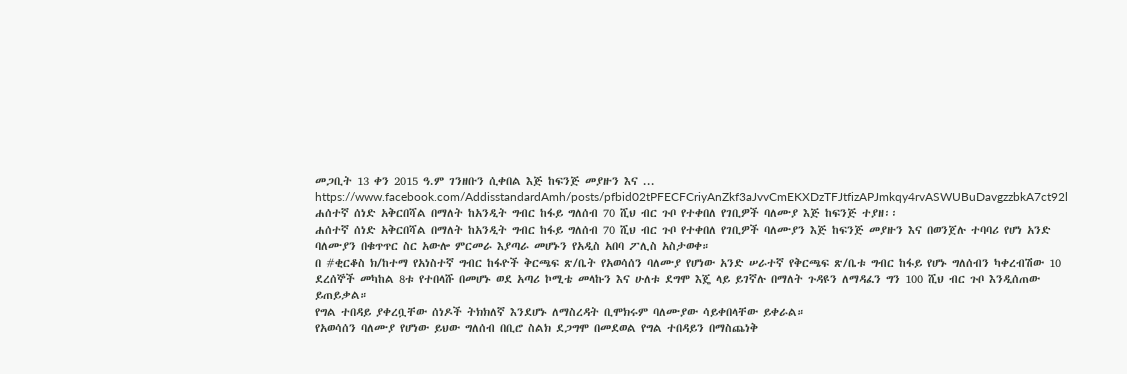መጋቢት 13 ቀን 2015 ዓ.ም ገንዘቡን ሲቀበል እጅ ከፍንጅ መያዙን እና ...
https://www.facebook.com/AddisstandardAmh/posts/pfbid02tPFECFCriyAnZkf3aJvvCmEKXDzTFJtfizAPJmkqy4rvASWUBuDavgzzbkA7ct92l
ሐሰተኛ ሰነድ አቅርበሻል በማለት ከአንዲት ግብር ከፋይ ግለሰብ 70 ሺህ ብር ጉቦ የተቀበለ የገቢዎች ባለሙያ እጅ ከፍንጅ ተያዘ፡፡
ሐሰተኛ ሰነድ አቅርበሻል በማለት ከአንዲት ግብር ከፋይ ግለሰብ 70 ሺህ ብር ጉቦ የተቀበለ የገቢዎች ባለሙያን እጅ ከፍንጅ መያዙን እና በወንጀሉ ተባባሪ የሆነ አንድ ባለሙያን በቁጥጥር ስር አውሎ ምርመራ እያጣራ መሆኑን የአዲስ አበባ ፖሊስ አስታወቀ።
በ #ቂርቆስ ክ/ከተማ የአነስተኛ ግብር ከፋዮች ቅርጫፍ ጽ/ቤት የአወሳሰን ባለሙያ የሆነው አንድ ሠራተኛ የቅርጫፍ ጽ/ቤቱ ግብር ከፋይ የሆኑ ግለሰብን ካቀረብሽው 10 ደረሰኞች መካከል 8ቱ የተበላሹ በመሆኑ ወደ አጣሪ ኮሚቴ መላኩን እና ሁለቱ ደግሞ እጄ ላይ ይገኛሉ በማለት ጉዳዩን ለማዳፈን ግን 100 ሺህ ብር ጉቦ እንዲሰጠው ይጠይቃል።
የግል ተበዳይ ያቀረቧቸው ሰነዶች ትክክለኛ እንደሆኑ ለማስረዳት ቢሞክሩም ባለሙያው ሳይቀበላቸው ይቀራል።
የአወሳሰን ባለሙያ የሆነው ይህው ግለሰብ በቢሮ ስልክ ደጋግሞ በመደወል የግል ተበዳይን በማስጨነቅ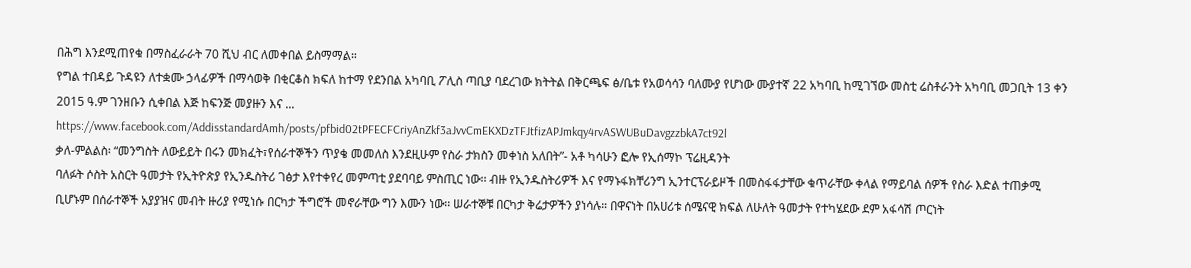በሕግ እንደሚጠየቁ በማስፈራራት 70 ሺህ ብር ለመቀበል ይስማማል።
የግል ተበዳይ ጉዳዩን ለተቋሙ ኃላፊዎች በማሳወቅ በቂርቆስ ክፍለ ከተማ የደንበል አካባቢ ፖሊስ ጣቢያ ባደረገው ክትትል በቅርጫፍ ፅ/ቤቱ የአወሳሳን ባለሙያ የሆነው ሙያተኛ 22 አካባቢ ከሚገኘው መስቲ ሬስቶራንት አካባቢ መጋቢት 13 ቀን 2015 ዓ.ም ገንዘቡን ሲቀበል እጅ ከፍንጅ መያዙን እና ...
https://www.facebook.com/AddisstandardAmh/posts/pfbid02tPFECFCriyAnZkf3aJvvCmEKXDzTFJtfizAPJmkqy4rvASWUBuDavgzzbkA7ct92l
ቃለ-ምልልስ፡ “መንግስት ለውይይት በሩን መክፈት፣የሰራተኞችን ጥያቄ መመለስ እንደዚሁም የስራ ታክስን መቀነስ አለበት”- አቶ ካሳሁን ፎሎ የኢሰማኮ ፕሬዚዳንት
ባለፉት ሶስት አስርት ዓመታት የኢትዮጵያ የኢንዱስትሪ ገፅታ እየተቀየረ መምጣቲ ያደባባይ ምስጢር ነው፡፡ ብዙ የኢንዱስትሪዎች እና የማኑፋክቸሪንግ ኢንተርፕራይዞች በመስፋፋታቸው ቁጥራቸው ቀላል የማይባል ሰዎች የስራ እድል ተጠቃሚ ቢሆኑም በሰራተኞች አያያዝና መብት ዙሪያ የሚነሱ በርካታ ችግሮች መኖራቸው ግን እሙን ነው፡፡ ሠራተኞቹ በርካታ ቅሬታዎችን ያነሳሉ። በዋናነት በአሀሪቱ ሰሜናዊ ክፍል ለሁለት ዓመታት የተካሄደው ደም አፋሳሽ ጦርነት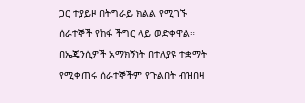ጋር ተያይዞ በትግራይ ክልል የሚገኙ ሰራተኞች የከፋ ችግር ላይ ወድቀዋል። በኤጄንሲዎች አማክኝነት በተለያዩ ተቋማት የሚቀጠሩ ሰራተኞችም የጉልበት ብዝበዛ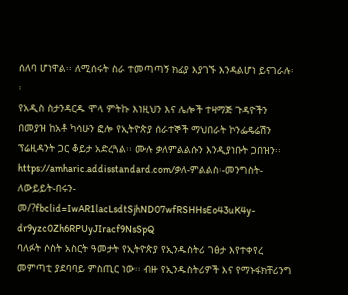ሰለባ ሆነዋል፡፡ ለሚሰሩት ስራ ተመጣጣኝ ክፊያ እያገኙ እንዳልሆነ ይናገራሉ፡፡
የአዲስ ስታንዳርዱ ሞላ ምትኩ እነዚህን እና ሌሎች ተዛማጅ ጉዳዮችን በመያዝ ከአቶ ካሳሁን ፎሎ የኢትዮጵያ ሰራተኞች ማህበራት ኮንፌዴሬሽን ፕሬዚዳንት ጋር ቆይታ አድረጓል፡፡ ሙሉ ቃለምልልሱን እንዲያነቡት ጋበዝን፡፡
https://amharic.addisstandard.com/ቃለ-ምልልስ፡-መንግስት-ለውይይት-በሩን-መ/?fbclid=IwAR1lacLsdtSjhND07wfRSHHsEo43uK4y-dr9yzc0Zh6RPUyJIracf9NsSpQ
ባለፉት ሶስት አስርት ዓመታት የኢትዮጵያ የኢንዱስትሪ ገፅታ እየተቀየረ መምጣቲ ያደባባይ ምስጢር ነው፡፡ ብዙ የኢንዱስትሪዎች እና የማኑፋክቸሪንግ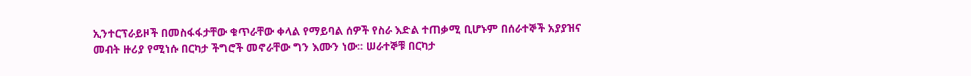ኢንተርፕራይዞች በመስፋፋታቸው ቁጥራቸው ቀላል የማይባል ሰዎች የስራ እድል ተጠቃሚ ቢሆኑም በሰራተኞች አያያዝና መብት ዙሪያ የሚነሱ በርካታ ችግሮች መኖራቸው ግን እሙን ነው፡፡ ሠራተኞቹ በርካታ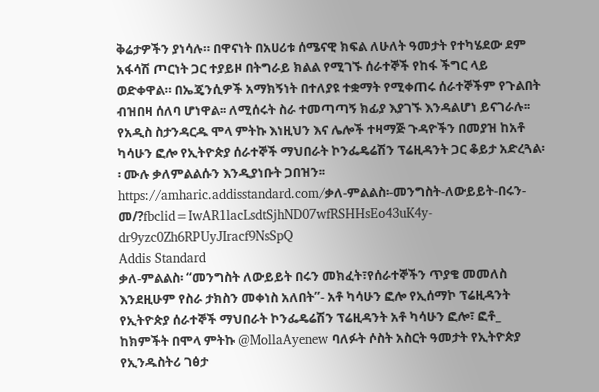ቅሬታዎችን ያነሳሉ። በዋናነት በአሀሪቱ ሰሜናዊ ክፍል ለሁለት ዓመታት የተካሄደው ደም አፋሳሽ ጦርነት ጋር ተያይዞ በትግራይ ክልል የሚገኙ ሰራተኞች የከፋ ችግር ላይ ወድቀዋል። በኤጄንሲዎች አማክኝነት በተለያዩ ተቋማት የሚቀጠሩ ሰራተኞችም የጉልበት ብዝበዛ ሰለባ ሆነዋል፡፡ ለሚሰሩት ስራ ተመጣጣኝ ክፊያ እያገኙ እንዳልሆነ ይናገራሉ፡፡
የአዲስ ስታንዳርዱ ሞላ ምትኩ እነዚህን እና ሌሎች ተዛማጅ ጉዳዮችን በመያዝ ከአቶ ካሳሁን ፎሎ የኢትዮጵያ ሰራተኞች ማህበራት ኮንፌዴሬሽን ፕሬዚዳንት ጋር ቆይታ አድረጓል፡፡ ሙሉ ቃለምልልሱን እንዲያነቡት ጋበዝን፡፡
https://amharic.addisstandard.com/ቃለ-ምልልስ፡-መንግስት-ለውይይት-በሩን-መ/?fbclid=IwAR1lacLsdtSjhND07wfRSHHsEo43uK4y-dr9yzc0Zh6RPUyJIracf9NsSpQ
Addis Standard
ቃለ-ምልልስ፡ “መንግስት ለውይይት በሩን መክፈት፣የሰራተኞችን ጥያቄ መመለስ እንደዚሁም የስራ ታክስን መቀነስ አለበት”- አቶ ካሳሁን ፎሎ የኢሰማኮ ፕሬዚዳንት
የኢትዮጵያ ሰራተኞች ማህበራት ኮንፌዴሬሽን ፕሬዚዳንት አቶ ካሳሁን ፎሎ፣ ፎቶ_ ከክምችት በሞላ ምትኩ @MollaAyenew ባለፉት ሶስት አስርት ዓመታት የኢትዮጵያ የኢንዱስትሪ ገፅታ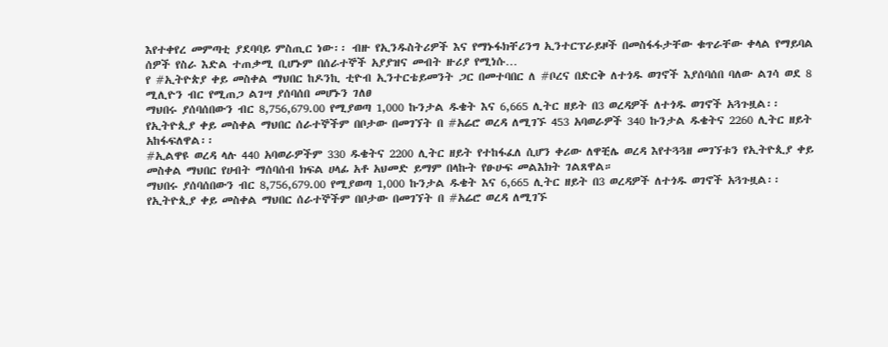እየተቀየረ መምጣቲ ያደባባይ ምስጢር ነው፡፡ ብዙ የኢንዱስትሪዎች እና የማኑፋክቸሪንግ ኢንተርፕራይዞች በመስፋፋታቸው ቁጥራቸው ቀላል የማይባል ሰዎች የስራ እድል ተጠቃሚ ቢሆኑም በሰራተኞች አያያዝና መብት ዙሪያ የሚነሱ…
የ #ኢትዮጵያ ቀይ መስቀል ማህበር ከዶንኪ ቲዮብ ኢንተርቴይመንት ጋር በመተባበር ለ #ቦረና በድርቅ ለተጎዱ ወገኖች እያሰባሰበ ባለው ልገሳ ወደ 8 ሚሊዮን ብር የሚጠጋ ልገሣ ያሰባሰበ መሆኑን ገለፀ
ማህበሩ ያሰባሰበውን ብር 8,756,679.00 የሚያወጣ 1,000 ኩንታል ዱቄት እና 6,665 ሊትር ዘይት በ3 ወረዳዎች ለተጎዱ ወገኖች አጓጉዟል፡፡
የኢትዮጲያ ቀይ መስቀል ማህበር ሰራተኞችም በቦታው በመገኘት በ #አሬሮ ወረዳ ለሚገኙ 453 አባወራዎች 340 ኩንታል ዱቄትና 2260 ሊትር ዘይት አከፋፍለዋል፡፡
#ኢልዋዩ ወረዳ ላሉ 440 አባወራዎችም 330 ዱቄትና 2200 ሊትር ዘይት የተከፋፈለ ሲሆን ቀሪው ለዋቺሌ ወረዳ እየተጓጓዘ መገኘቱን የኢትዮጲያ ቀይ መስቀል ማህበር የሀብት ማሰባሰብ ክፍል ሀላፊ አቶ አህመድ ይማም በላኩት የፁሁፍ መልእክት ገልጸዋል።
ማህበሩ ያሰባሰበውን ብር 8,756,679.00 የሚያወጣ 1,000 ኩንታል ዱቄት እና 6,665 ሊትር ዘይት በ3 ወረዳዎች ለተጎዱ ወገኖች አጓጉዟል፡፡
የኢትዮጲያ ቀይ መስቀል ማህበር ሰራተኞችም በቦታው በመገኘት በ #አሬሮ ወረዳ ለሚገኙ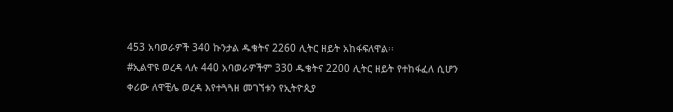453 አባወራዎች 340 ኩንታል ዱቄትና 2260 ሊትር ዘይት አከፋፍለዋል፡፡
#ኢልዋዩ ወረዳ ላሉ 440 አባወራዎችም 330 ዱቄትና 2200 ሊትር ዘይት የተከፋፈለ ሲሆን ቀሪው ለዋቺሌ ወረዳ እየተጓጓዘ መገኘቱን የኢትዮጲያ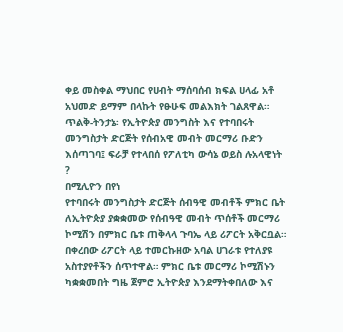ቀይ መስቀል ማህበር የሀብት ማሰባሰብ ክፍል ሀላፊ አቶ አህመድ ይማም በላኩት የፁሁፍ መልእክት ገልጸዋል።
ጥልቅ-ትንታኔ፡ የኢትዮጵያ መንግስት እና የተባበሩት መንግስታት ድርጅት የሰብአዊ መብት መርማሪ ቡድን እሰጣገባ፤ ፍራቻ የተላበሰ የፖለቲካ ውሳኔ ወይስ ሉአላዊነት ?
በሚሊዮን በየነ
የተባበሩት መንግስታት ድርጅት ሰብዓዊ መብቶች ምክር ቤት ለኢትዮጵያ ያቋቋመው የሰብዓዊ መብት ጥሰቶች መርማሪ ኮሚሽን በምክር ቤቱ ጠቅላላ ጉባኤ ላይ ሪፖርት አቅርቧል። በቀረበው ሪፖርት ላይ ተመርኩዘው አባል ሀገራቱ የተለያዩ አስተያየቶችን ሰጥተዋል። ምክር ቤቱ መርማሪ ኮሚሽኑን ካቋቋመበት ግዜ ጀምሮ ኢትዮጵያ እንደማትቀበለው እና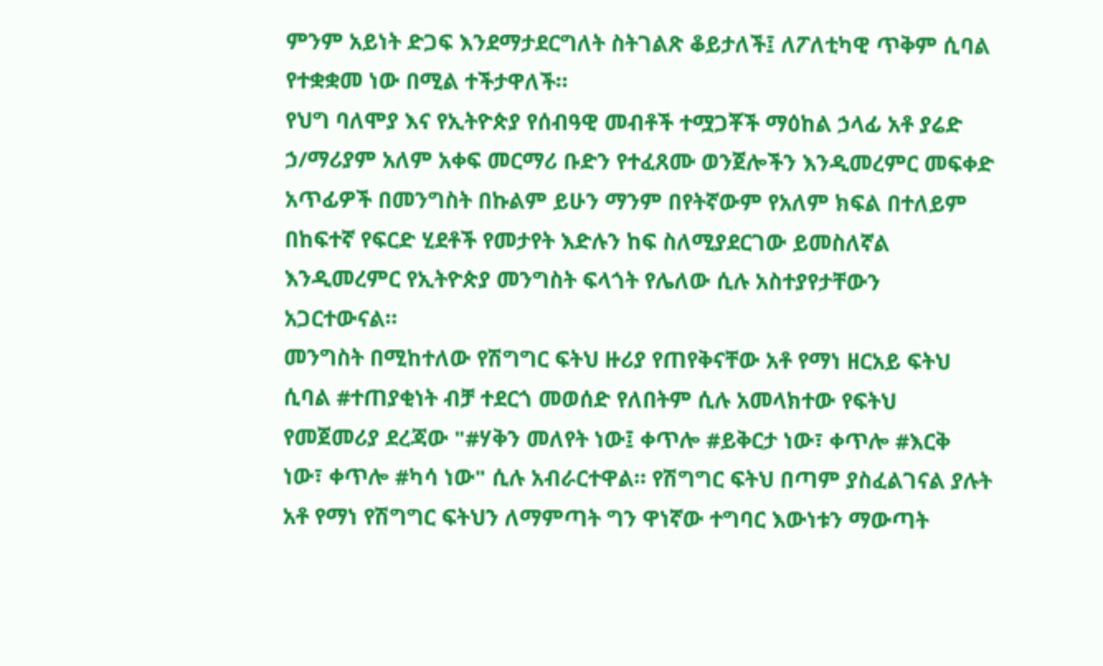ምንም አይነት ድጋፍ እንደማታደርግለት ስትገልጽ ቆይታለች፤ ለፖለቲካዊ ጥቅም ሲባል የተቋቋመ ነው በሚል ተችታዋለች።
የህግ ባለሞያ እና የኢትዮጵያ የሰብዓዊ መብቶች ተሟጋቾች ማዕከል ኃላፊ አቶ ያሬድ ኃ/ማሪያም አለም አቀፍ መርማሪ ቡድን የተፈጸሙ ወንጀሎችን እንዲመረምር መፍቀድ አጥፊዎች በመንግስት በኩልም ይሁን ማንም በየትኛውም የአለም ክፍል በተለይም በከፍተኛ የፍርድ ሂደቶች የመታየት እድሉን ከፍ ስለሚያደርገው ይመስለኛል እንዲመረምር የኢትዮጵያ መንግስት ፍላጎት የሌለው ሲሉ አስተያየታቸውን አጋርተውናል።
መንግስት በሚከተለው የሽግግር ፍትህ ዙሪያ የጠየቅናቸው አቶ የማነ ዘርአይ ፍትህ ሲባል #ተጠያቂነት ብቻ ተደርጎ መወሰድ የለበትም ሲሉ አመላክተው የፍትህ የመጀመሪያ ደረጃው "#ሃቅን መለየት ነው፤ ቀጥሎ #ይቅርታ ነው፣ ቀጥሎ #እርቅ ነው፣ ቀጥሎ #ካሳ ነው" ሲሉ አብራርተዋል። የሽግግር ፍትህ በጣም ያስፈልገናል ያሉት አቶ የማነ የሽግግር ፍትህን ለማምጣት ግን ዋነኛው ተግባር እውነቱን ማውጣት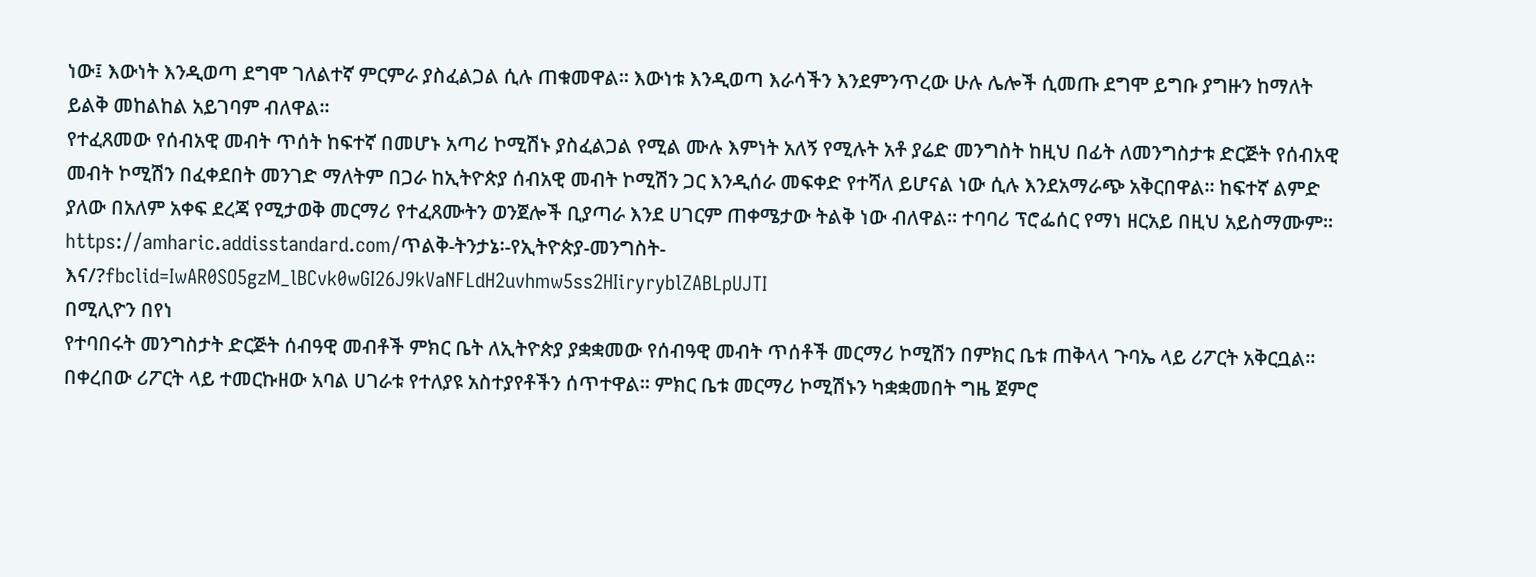ነው፤ እውነት እንዲወጣ ደግሞ ገለልተኛ ምርምራ ያስፈልጋል ሲሉ ጠቁመዋል። እውነቱ እንዲወጣ እራሳችን እንደምንጥረው ሁሉ ሌሎች ሲመጡ ደግሞ ይግቡ ያግዙን ከማለት ይልቅ መከልከል አይገባም ብለዋል።
የተፈጸመው የሰብአዊ መብት ጥሰት ከፍተኛ በመሆኑ አጣሪ ኮሚሽኑ ያስፈልጋል የሚል ሙሉ እምነት አለኝ የሚሉት አቶ ያሬድ መንግስት ከዚህ በፊት ለመንግስታቱ ድርጅት የሰብአዊ መብት ኮሚሽን በፈቀደበት መንገድ ማለትም በጋራ ከኢትዮጵያ ሰብአዊ መብት ኮሚሽን ጋር እንዲሰራ መፍቀድ የተሻለ ይሆናል ነው ሲሉ እንደአማራጭ አቅርበዋል። ከፍተኛ ልምድ ያለው በአለም አቀፍ ደረጃ የሚታወቅ መርማሪ የተፈጸሙትን ወንጀሎች ቢያጣራ እንደ ሀገርም ጠቀሜታው ትልቅ ነው ብለዋል። ተባባሪ ፕሮፌሰር የማነ ዘርአይ በዚህ አይስማሙም፡፡
https://amharic.addisstandard.com/ጥልቅ-ትንታኔ፡-የኢትዮጵያ-መንግስት-እና/?fbclid=IwAR0SO5gzM_lBCvk0wGI26J9kVaNFLdH2uvhmw5ss2HIiryryblZABLpUJTI
በሚሊዮን በየነ
የተባበሩት መንግስታት ድርጅት ሰብዓዊ መብቶች ምክር ቤት ለኢትዮጵያ ያቋቋመው የሰብዓዊ መብት ጥሰቶች መርማሪ ኮሚሽን በምክር ቤቱ ጠቅላላ ጉባኤ ላይ ሪፖርት አቅርቧል። በቀረበው ሪፖርት ላይ ተመርኩዘው አባል ሀገራቱ የተለያዩ አስተያየቶችን ሰጥተዋል። ምክር ቤቱ መርማሪ ኮሚሽኑን ካቋቋመበት ግዜ ጀምሮ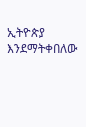ኢትዮጵያ እንደማትቀበለው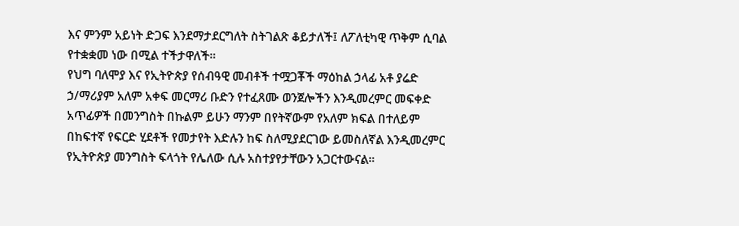እና ምንም አይነት ድጋፍ እንደማታደርግለት ስትገልጽ ቆይታለች፤ ለፖለቲካዊ ጥቅም ሲባል የተቋቋመ ነው በሚል ተችታዋለች።
የህግ ባለሞያ እና የኢትዮጵያ የሰብዓዊ መብቶች ተሟጋቾች ማዕከል ኃላፊ አቶ ያሬድ ኃ/ማሪያም አለም አቀፍ መርማሪ ቡድን የተፈጸሙ ወንጀሎችን እንዲመረምር መፍቀድ አጥፊዎች በመንግስት በኩልም ይሁን ማንም በየትኛውም የአለም ክፍል በተለይም በከፍተኛ የፍርድ ሂደቶች የመታየት እድሉን ከፍ ስለሚያደርገው ይመስለኛል እንዲመረምር የኢትዮጵያ መንግስት ፍላጎት የሌለው ሲሉ አስተያየታቸውን አጋርተውናል።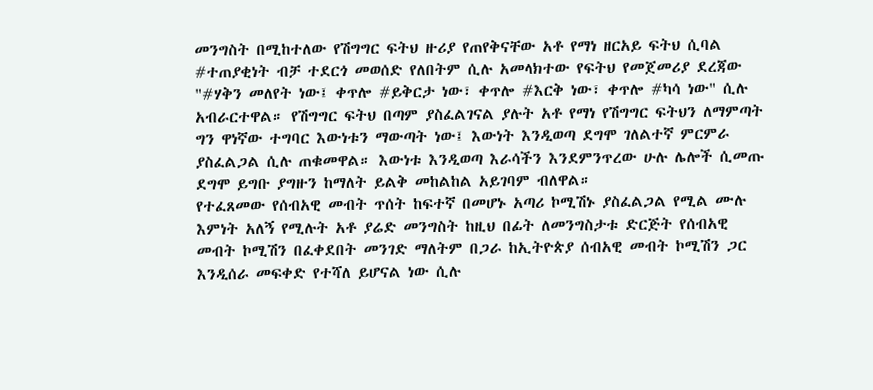መንግስት በሚከተለው የሽግግር ፍትህ ዙሪያ የጠየቅናቸው አቶ የማነ ዘርአይ ፍትህ ሲባል #ተጠያቂነት ብቻ ተደርጎ መወሰድ የለበትም ሲሉ አመላክተው የፍትህ የመጀመሪያ ደረጃው "#ሃቅን መለየት ነው፤ ቀጥሎ #ይቅርታ ነው፣ ቀጥሎ #እርቅ ነው፣ ቀጥሎ #ካሳ ነው" ሲሉ አብራርተዋል። የሽግግር ፍትህ በጣም ያስፈልገናል ያሉት አቶ የማነ የሽግግር ፍትህን ለማምጣት ግን ዋነኛው ተግባር እውነቱን ማውጣት ነው፤ እውነት እንዲወጣ ደግሞ ገለልተኛ ምርምራ ያስፈልጋል ሲሉ ጠቁመዋል። እውነቱ እንዲወጣ እራሳችን እንደምንጥረው ሁሉ ሌሎች ሲመጡ ደግሞ ይግቡ ያግዙን ከማለት ይልቅ መከልከል አይገባም ብለዋል።
የተፈጸመው የሰብአዊ መብት ጥሰት ከፍተኛ በመሆኑ አጣሪ ኮሚሽኑ ያስፈልጋል የሚል ሙሉ እምነት አለኝ የሚሉት አቶ ያሬድ መንግስት ከዚህ በፊት ለመንግስታቱ ድርጅት የሰብአዊ መብት ኮሚሽን በፈቀደበት መንገድ ማለትም በጋራ ከኢትዮጵያ ሰብአዊ መብት ኮሚሽን ጋር እንዲሰራ መፍቀድ የተሻለ ይሆናል ነው ሲሉ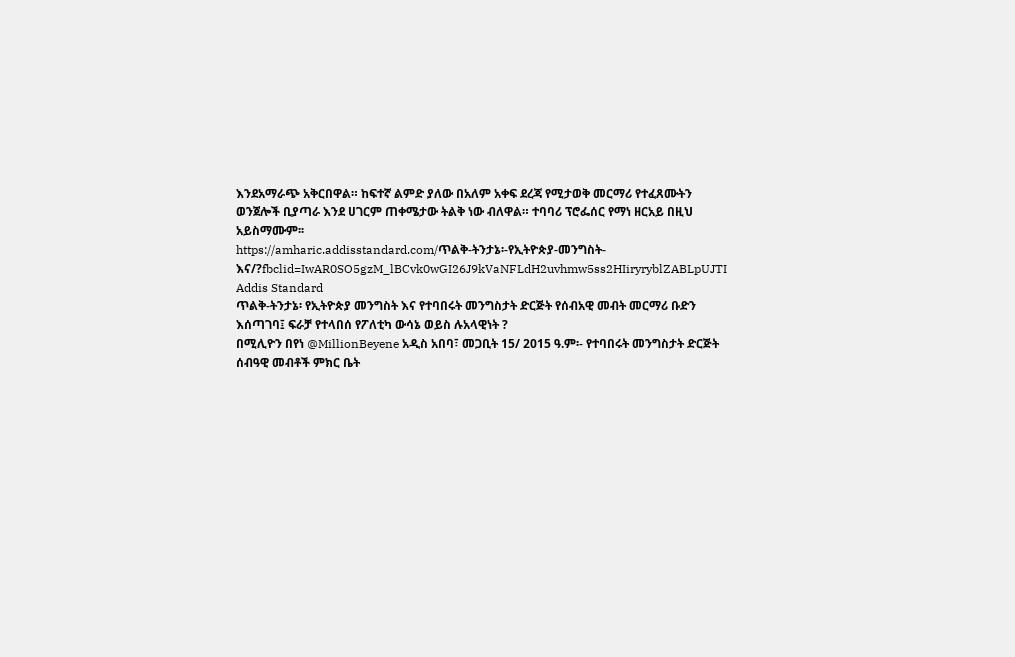እንደአማራጭ አቅርበዋል። ከፍተኛ ልምድ ያለው በአለም አቀፍ ደረጃ የሚታወቅ መርማሪ የተፈጸሙትን ወንጀሎች ቢያጣራ እንደ ሀገርም ጠቀሜታው ትልቅ ነው ብለዋል። ተባባሪ ፕሮፌሰር የማነ ዘርአይ በዚህ አይስማሙም፡፡
https://amharic.addisstandard.com/ጥልቅ-ትንታኔ፡-የኢትዮጵያ-መንግስት-እና/?fbclid=IwAR0SO5gzM_lBCvk0wGI26J9kVaNFLdH2uvhmw5ss2HIiryryblZABLpUJTI
Addis Standard
ጥልቅ-ትንታኔ፡ የኢትዮጵያ መንግስት እና የተባበሩት መንግስታት ድርጅት የሰብአዊ መብት መርማሪ ቡድን እሰጣገባ፤ ፍራቻ የተላበሰ የፖለቲካ ውሳኔ ወይስ ሉአላዊነት ?
በሚሊዮን በየነ @MillionBeyene አዲስ አበባ፣ መጋቢት 15/ 2015 ዓ.ም፡- የተባበሩት መንግስታት ድርጅት ሰብዓዊ መብቶች ምክር ቤት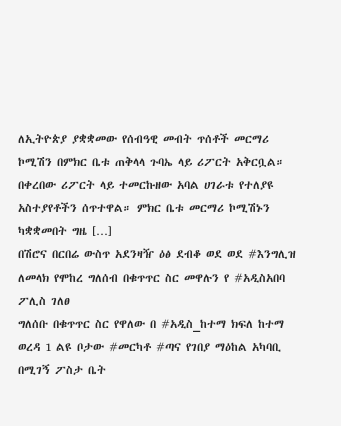ለኢትዮጵያ ያቋቋመው የሰብዓዊ መብት ጥሰቶች መርማሪ ኮሚሽን በምክር ቤቱ ጠቅላላ ጉባኤ ላይ ሪፖርት አቅርቧል። በቀረበው ሪፖርት ላይ ተመርኩዘው አባል ሀገራቱ የተለያዩ አስተያየቶችን ሰጥተዋል። ምክር ቤቱ መርማሪ ኮሚሽኑን ካቋቋመበት ግዜ […]
በሽሮና በርበሬ ውስጥ አደንዛዥ ዕፅ ደብቆ ወደ ወደ #እንግሊዝ ለመላክ የሞከረ ግለሰብ በቁጥጥር ስር መዋሉን የ #አዲስአበባ ፖሊስ ገለፀ
ግለሰቡ በቁጥጥር ስር የዋለው በ #አዲስ_ከተማ ክፍለ ከተማ ወረዳ 1 ልዩ ቦታው #መርካቶ #ጣና የገበያ ማዕከል አካባቢ በሚገኝ ፖስታ ቤት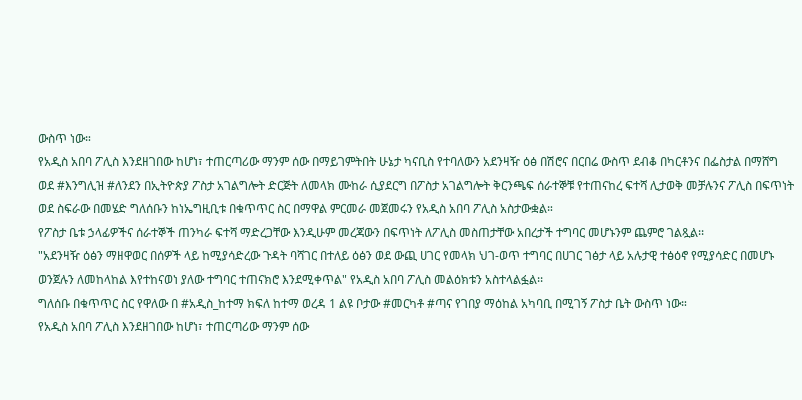ውስጥ ነው።
የአዲስ አበባ ፖሊስ እንደዘገበው ከሆነ፣ ተጠርጣሪው ማንም ሰው በማይገምትበት ሁኔታ ካናቢስ የተባለውን አደንዛዥ ዕፅ በሽሮና በርበሬ ውስጥ ደብቆ በካርቶንና በፌስታል በማሸግ ወደ #እንግሊዝ #ለንደን በኢትዮጵያ ፖስታ አገልግሎት ድርጅት ለመላክ ሙከራ ሲያደርግ በፖስታ አገልግሎት ቅርንጫፍ ሰራተኞቹ የተጠናከረ ፍተሻ ሊታወቅ መቻሉንና ፖሊስ በፍጥነት ወደ ስፍራው በመሄድ ግለሰቡን ከነኤግዚቢቱ በቁጥጥር ስር በማዋል ምርመራ መጀመሩን የአዲስ አበባ ፖሊስ አስታውቋል።
የፖስታ ቤቱ ኃላፊዎችና ሰራተኞች ጠንካራ ፍተሻ ማድረጋቸው እንዲሁም መረጃውን በፍጥነት ለፖሊስ መስጠታቸው አበረታች ተግባር መሆኑንም ጨምሮ ገልጿል፡፡
"አደንዛዥ ዕፅን ማዘዋወር በሰዎች ላይ ከሚያሳድረው ጉዳት ባሻገር በተለይ ዕፅን ወደ ውጪ ሀገር የመላክ ህገ-ወጥ ተግባር በሀገር ገፅታ ላይ አሉታዊ ተፅዕኖ የሚያሳድር በመሆኑ ወንጀሉን ለመከላከል እየተከናወነ ያለው ተግባር ተጠናክሮ እንደሚቀጥል" የአዲስ አበባ ፖሊስ መልዕክቱን አስተላልፏል፡፡
ግለሰቡ በቁጥጥር ስር የዋለው በ #አዲስ_ከተማ ክፍለ ከተማ ወረዳ 1 ልዩ ቦታው #መርካቶ #ጣና የገበያ ማዕከል አካባቢ በሚገኝ ፖስታ ቤት ውስጥ ነው።
የአዲስ አበባ ፖሊስ እንደዘገበው ከሆነ፣ ተጠርጣሪው ማንም ሰው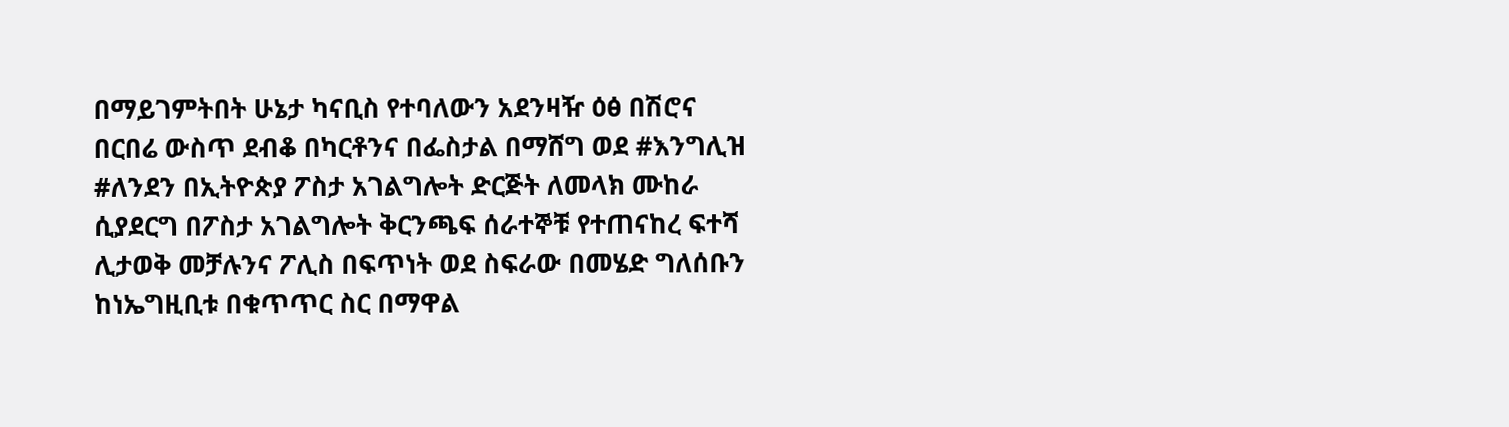በማይገምትበት ሁኔታ ካናቢስ የተባለውን አደንዛዥ ዕፅ በሽሮና በርበሬ ውስጥ ደብቆ በካርቶንና በፌስታል በማሸግ ወደ #እንግሊዝ #ለንደን በኢትዮጵያ ፖስታ አገልግሎት ድርጅት ለመላክ ሙከራ ሲያደርግ በፖስታ አገልግሎት ቅርንጫፍ ሰራተኞቹ የተጠናከረ ፍተሻ ሊታወቅ መቻሉንና ፖሊስ በፍጥነት ወደ ስፍራው በመሄድ ግለሰቡን ከነኤግዚቢቱ በቁጥጥር ስር በማዋል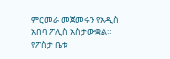ምርመራ መጀመሩን የአዲስ አበባ ፖሊስ አስታውቋል።
የፖስታ ቤቱ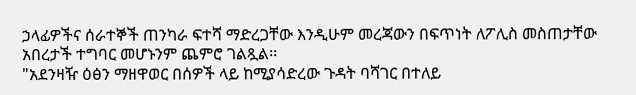ኃላፊዎችና ሰራተኞች ጠንካራ ፍተሻ ማድረጋቸው እንዲሁም መረጃውን በፍጥነት ለፖሊስ መስጠታቸው አበረታች ተግባር መሆኑንም ጨምሮ ገልጿል፡፡
"አደንዛዥ ዕፅን ማዘዋወር በሰዎች ላይ ከሚያሳድረው ጉዳት ባሻገር በተለይ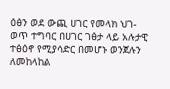ዕፅን ወደ ውጪ ሀገር የመላክ ህገ-ወጥ ተግባር በሀገር ገፅታ ላይ አሉታዊ ተፅዕኖ የሚያሳድር በመሆኑ ወንጀሉን ለመከላከል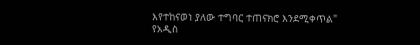እየተከናወነ ያለው ተግባር ተጠናክሮ እንደሚቀጥል" የአዲስ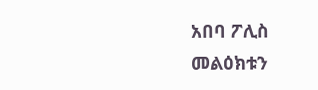አበባ ፖሊስ መልዕክቱን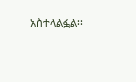አስተላልፏል፡፡